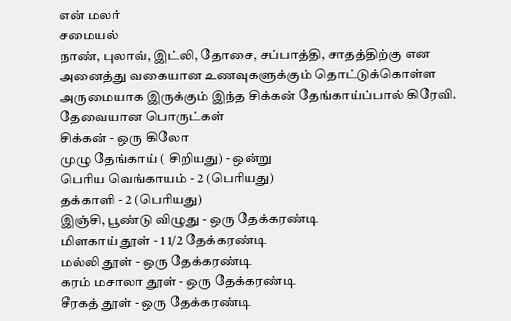என் மலர்
சமையல்
நாண், புலாவ், இட்லி, தோசை, சப்பாத்தி, சாதத்திற்கு என அனைத்து வகையான உணவுகளுக்கும் தொட்டுக்கொள்ள அருமையாக இருக்கும் இந்த சிக்கன் தேங்காய்ப்பால் கிரேவி.
தேவையான பொருட்கள்
சிக்கன் - ஒரு கிலோ
முழு தேங்காய் ( சிறியது) - ஒன்று
பெரிய வெங்காயம் - 2 (பெரியது)
தக்காளி - 2 (பெரியது)
இஞ்சி, பூண்டு விழுது - ஒரு தேக்கரண்டி
மிளகாய் தூள் - 1 1/2 தேக்கரண்டி
மல்லி தூள் - ஒரு தேக்கரண்டி
கரம் மசாலா தூள் - ஒரு தேக்கரண்டி
சீரகத் தூள் - ஒரு தேக்கரண்டி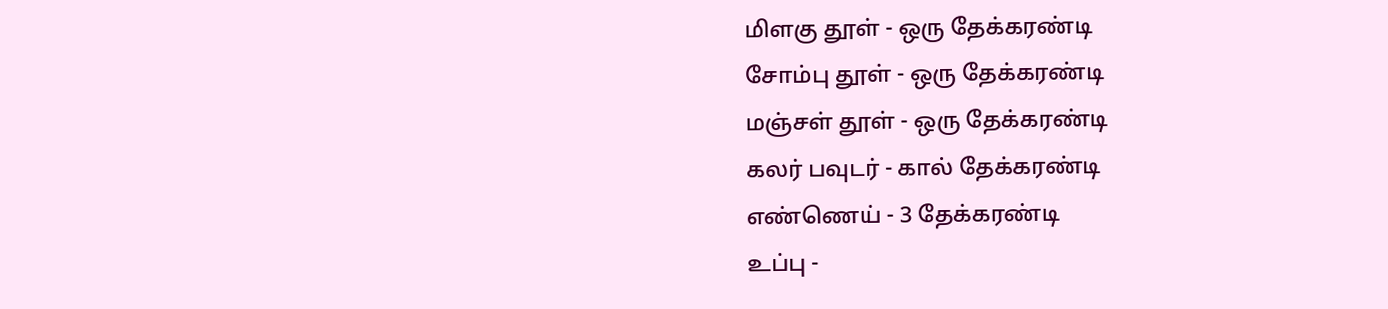மிளகு தூள் - ஒரு தேக்கரண்டி
சோம்பு தூள் - ஒரு தேக்கரண்டி
மஞ்சள் தூள் - ஒரு தேக்கரண்டி
கலர் பவுடர் - கால் தேக்கரண்டி
எண்ணெய் - 3 தேக்கரண்டி
உப்பு -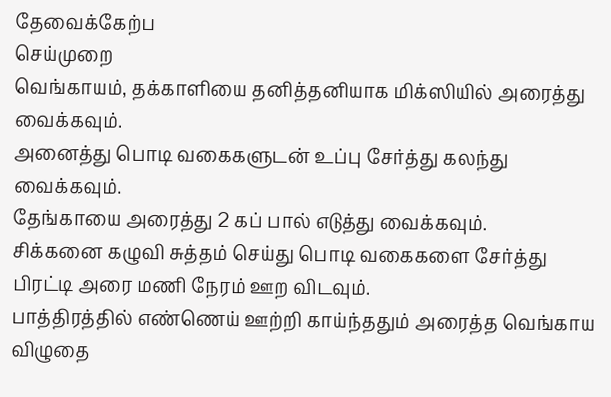தேவைக்கேற்ப
செய்முறை
வெங்காயம், தக்காளியை தனித்தனியாக மிக்ஸியில் அரைத்து வைக்கவும்.
அனைத்து பொடி வகைகளுடன் உப்பு சேர்த்து கலந்து வைக்கவும்.
தேங்காயை அரைத்து 2 கப் பால் எடுத்து வைக்கவும்.
சிக்கனை கழுவி சுத்தம் செய்து பொடி வகைகளை சேர்த்து பிரட்டி அரை மணி நேரம் ஊற விடவும்.
பாத்திரத்தில் எண்ணெய் ஊற்றி காய்ந்ததும் அரைத்த வெங்காய விழுதை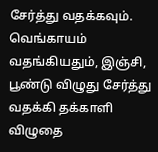சேர்த்து வதக்கவும்.
வெங்காயம் வதங்கியதும், இஞ்சி, பூண்டு விழுது சேர்த்து வதக்கி தக்காளி விழுதை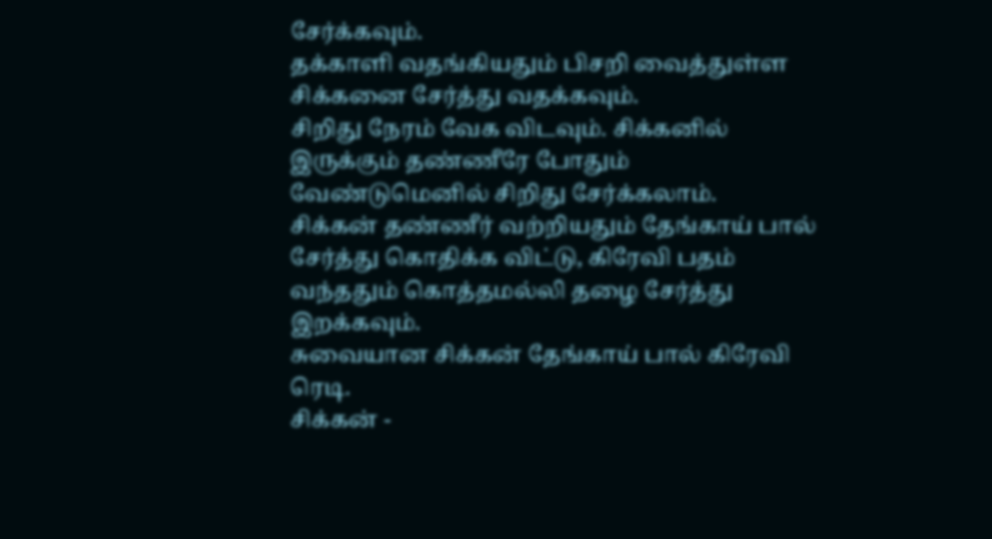சேர்க்கவும்.
தக்காளி வதங்கியதும் பிசறி வைத்துள்ள சிக்கனை சேர்த்து வதக்கவும்.
சிறிது நேரம் வேக விடவும். சிக்கனில் இருக்கும் தண்ணீரே போதும் வேண்டுமெனில் சிறிது சேர்க்கலாம்.
சிக்கன் தண்ணீர் வற்றியதும் தேங்காய் பால் சேர்த்து கொதிக்க விட்டு, கிரேவி பதம் வந்ததும் கொத்தமல்லி தழை சேர்த்து இறக்கவும்.
சுவையான சிக்கன் தேங்காய் பால் கிரேவி ரெடி.
சிக்கன் -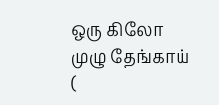ஒரு கிலோ
முழு தேங்காய் (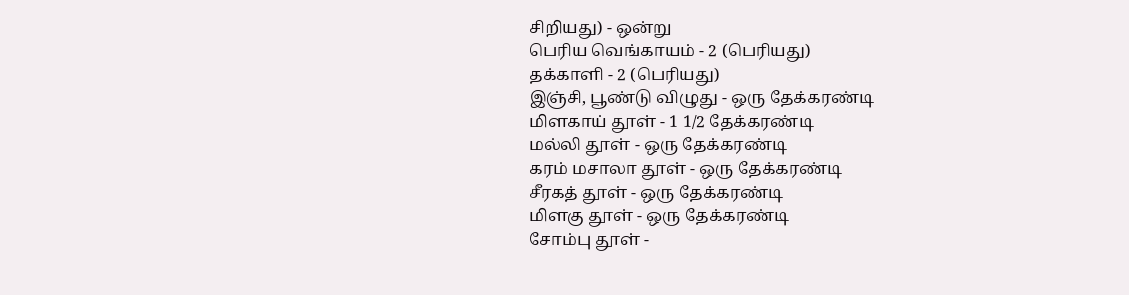சிறியது) - ஒன்று
பெரிய வெங்காயம் - 2 (பெரியது)
தக்காளி - 2 (பெரியது)
இஞ்சி, பூண்டு விழுது - ஒரு தேக்கரண்டி
மிளகாய் தூள் - 1 1/2 தேக்கரண்டி
மல்லி தூள் - ஒரு தேக்கரண்டி
கரம் மசாலா தூள் - ஒரு தேக்கரண்டி
சீரகத் தூள் - ஒரு தேக்கரண்டி
மிளகு தூள் - ஒரு தேக்கரண்டி
சோம்பு தூள் -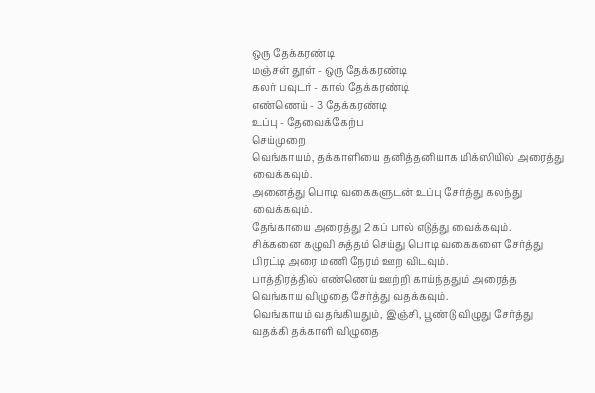ஒரு தேக்கரண்டி
மஞ்சள் தூள் - ஒரு தேக்கரண்டி
கலர் பவுடர் - கால் தேக்கரண்டி
எண்ணெய் - 3 தேக்கரண்டி
உப்பு - தேவைக்கேற்ப
செய்முறை
வெங்காயம், தக்காளியை தனித்தனியாக மிக்ஸியில் அரைத்து வைக்கவும்.
அனைத்து பொடி வகைகளுடன் உப்பு சேர்த்து கலந்து வைக்கவும்.
தேங்காயை அரைத்து 2 கப் பால் எடுத்து வைக்கவும்.
சிக்கனை கழுவி சுத்தம் செய்து பொடி வகைகளை சேர்த்து பிரட்டி அரை மணி நேரம் ஊற விடவும்.
பாத்திரத்தில் எண்ணெய் ஊற்றி காய்ந்ததும் அரைத்த வெங்காய விழுதை சேர்த்து வதக்கவும்.
வெங்காயம் வதங்கியதும், இஞ்சி, பூண்டு விழுது சேர்த்து வதக்கி தக்காளி விழுதை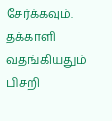சேர்க்கவும்.
தக்காளி வதங்கியதும் பிசறி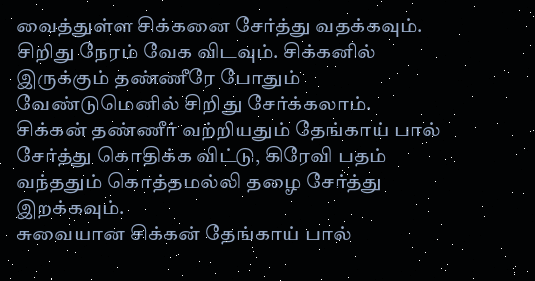வைத்துள்ள சிக்கனை சேர்த்து வதக்கவும்.
சிறிது நேரம் வேக விடவும். சிக்கனில் இருக்கும் தண்ணீரே போதும் வேண்டுமெனில் சிறிது சேர்க்கலாம்.
சிக்கன் தண்ணீர் வற்றியதும் தேங்காய் பால் சேர்த்து கொதிக்க விட்டு, கிரேவி பதம் வந்ததும் கொத்தமல்லி தழை சேர்த்து இறக்கவும்.
சுவையான சிக்கன் தேங்காய் பால்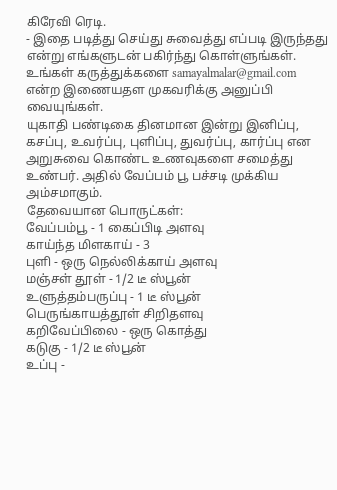கிரேவி ரெடி.
- இதை படித்து செய்து சுவைத்து எப்படி இருந்தது என்று எங்களுடன் பகிர்ந்து கொள்ளுங்கள். உங்கள் கருத்துக்களை samayalmalar@gmail.com என்ற இணையதள முகவரிக்கு அனுப்பி வையுங்கள்.
யுகாதி பண்டிகை தினமான இன்று இனிப்பு, கசப்பு, உவர்ப்பு, புளிப்பு, துவர்ப்பு, கார்ப்பு என அறுசுவை கொண்ட உணவுகளை சமைத்து உண்பர். அதில் வேப்பம் பூ பச்சடி முக்கிய அம்சமாகும்.
தேவையான பொருட்கள்:
வேப்பம்பூ - 1 கைப்பிடி அளவு
காய்ந்த மிளகாய் - 3
புளி - ஒரு நெல்லிக்காய் அளவு
மஞ்சள் தூள் - 1/2 டீ ஸ்பூன்
உளுத்தம்பருப்பு - 1 டீ ஸ்பூன்
பெருங்காயத்தூள் சிறிதளவு
கறிவேப்பிலை - ஒரு கொத்து
கடுகு - 1/2 டீ ஸ்பூன்
உப்பு -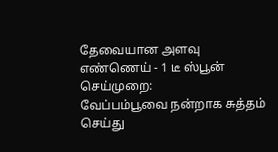தேவையான அளவு
எண்ணெய் - 1 டீ ஸ்பூன்
செய்முறை:
வேப்பம்பூவை நன்றாக சுத்தம் செய்து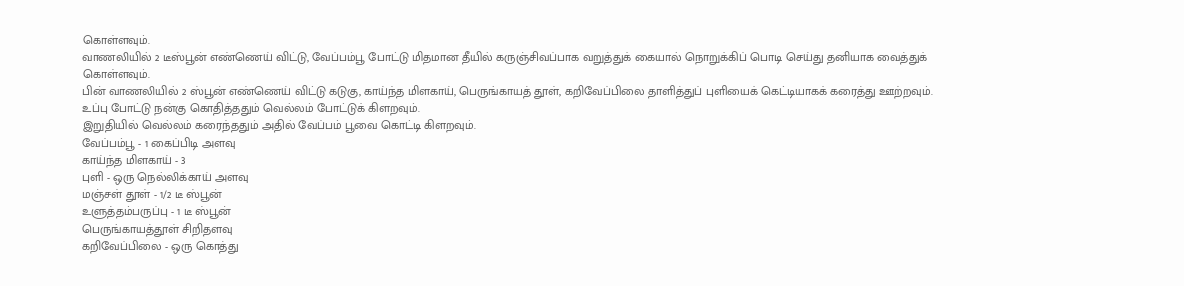கொள்ளவும்.
வாணலியில் 2 டீஸ்பூன் எண்ணெய் விட்டு, வேப்பம்பூ போட்டு மிதமான தீயில் கருஞ்சிவப்பாக வறுத்துக் கையால் நொறுக்கிப் பொடி செய்து தனியாக வைத்துக் கொள்ளவும்.
பின் வாணலியில் 2 ஸ்பூன் எண்ணெய் விட்டு கடுகு, காய்ந்த மிளகாய், பெருங்காயத் தூள், கறிவேப்பிலை தாளித்துப் புளியைக் கெட்டியாகக் கரைத்து ஊற்றவும்.
உப்பு போட்டு நன்கு கொதித்ததும் வெல்லம் போட்டுக் கிளறவும்.
இறுதியில் வெல்லம் கரைந்ததும் அதில் வேப்பம் பூவை கொட்டி கிளறவும்.
வேப்பம்பூ - 1 கைப்பிடி அளவு
காய்ந்த மிளகாய் - 3
புளி - ஒரு நெல்லிக்காய் அளவு
மஞ்சள் தூள் - 1/2 டீ ஸ்பூன்
உளுத்தம்பருப்பு - 1 டீ ஸ்பூன்
பெருங்காயத்தூள் சிறிதளவு
கறிவேப்பிலை - ஒரு கொத்து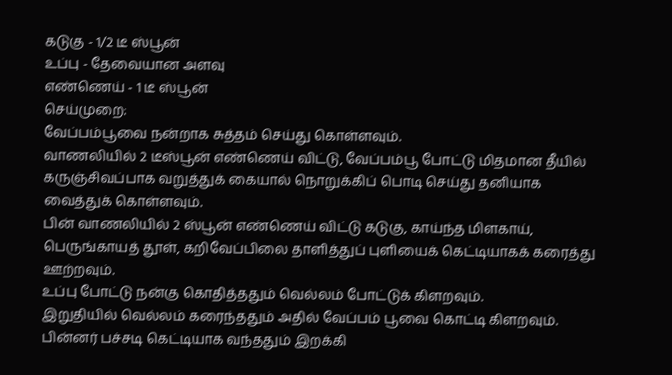கடுகு - 1/2 டீ ஸ்பூன்
உப்பு - தேவையான அளவு
எண்ணெய் - 1 டீ ஸ்பூன்
செய்முறை:
வேப்பம்பூவை நன்றாக சுத்தம் செய்து கொள்ளவும்.
வாணலியில் 2 டீஸ்பூன் எண்ணெய் விட்டு, வேப்பம்பூ போட்டு மிதமான தீயில் கருஞ்சிவப்பாக வறுத்துக் கையால் நொறுக்கிப் பொடி செய்து தனியாக வைத்துக் கொள்ளவும்.
பின் வாணலியில் 2 ஸ்பூன் எண்ணெய் விட்டு கடுகு, காய்ந்த மிளகாய், பெருங்காயத் தூள், கறிவேப்பிலை தாளித்துப் புளியைக் கெட்டியாகக் கரைத்து ஊற்றவும்.
உப்பு போட்டு நன்கு கொதித்ததும் வெல்லம் போட்டுக் கிளறவும்.
இறுதியில் வெல்லம் கரைந்ததும் அதில் வேப்பம் பூவை கொட்டி கிளறவும்.
பின்னர் பச்சடி கெட்டியாக வந்ததும் இறக்கி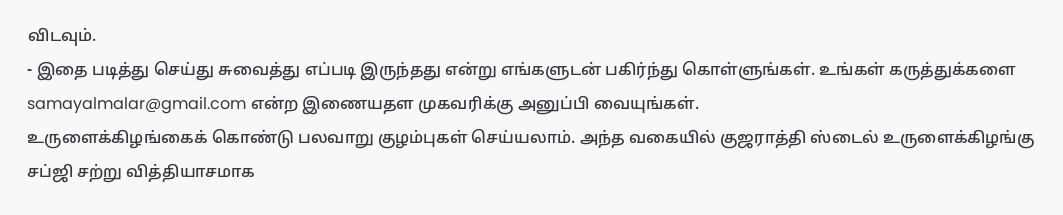விடவும்.
- இதை படித்து செய்து சுவைத்து எப்படி இருந்தது என்று எங்களுடன் பகிர்ந்து கொள்ளுங்கள். உங்கள் கருத்துக்களை samayalmalar@gmail.com என்ற இணையதள முகவரிக்கு அனுப்பி வையுங்கள்.
உருளைக்கிழங்கைக் கொண்டு பலவாறு குழம்புகள் செய்யலாம். அந்த வகையில் குஜராத்தி ஸ்டைல் உருளைக்கிழங்கு சப்ஜி சற்று வித்தியாசமாக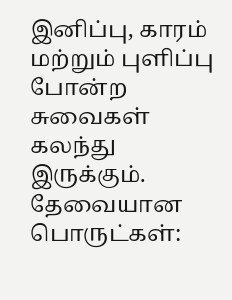இனிப்பு, காரம் மற்றும் புளிப்பு போன்ற சுவைகள் கலந்து இருக்கும்.
தேவையான பொருட்கள்: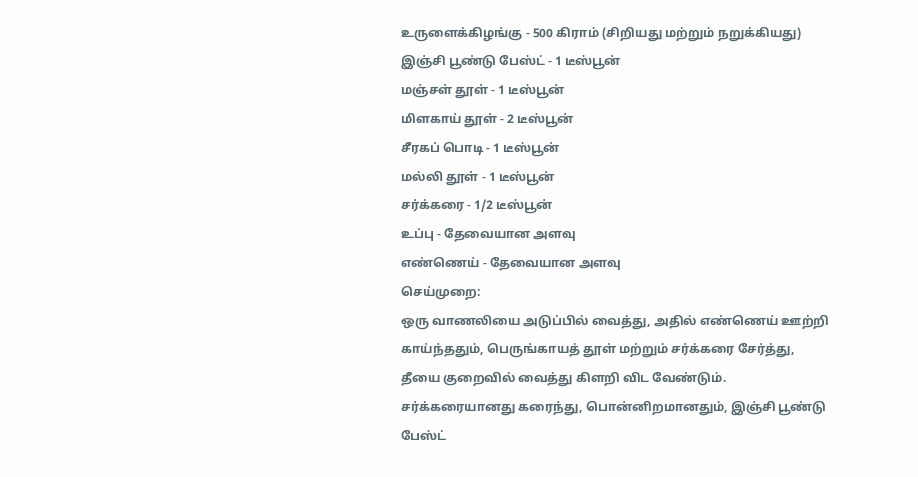உருளைக்கிழங்கு - 500 கிராம் (சிறியது மற்றும் நறுக்கியது)
இஞ்சி பூண்டு பேஸ்ட் - 1 டீஸ்பூன்
மஞ்சள் தூள் - 1 டீஸ்பூன்
மிளகாய் தூள் - 2 டீஸ்பூன்
சீரகப் பொடி - 1 டீஸ்பூன்
மல்லி தூள் - 1 டீஸ்பூன்
சர்க்கரை - 1/2 டீஸ்பூன்
உப்பு - தேவையான அளவு
எண்ணெய் - தேவையான அளவு
செய்முறை:
ஒரு வாணலியை அடுப்பில் வைத்து, அதில் எண்ணெய் ஊற்றி காய்ந்ததும், பெருங்காயத் தூள் மற்றும் சர்க்கரை சேர்த்து, தீயை குறைவில் வைத்து கிளறி விட வேண்டும்.
சர்க்கரையானது கரைந்து, பொன்னிறமானதும், இஞ்சி பூண்டு பேஸ்ட்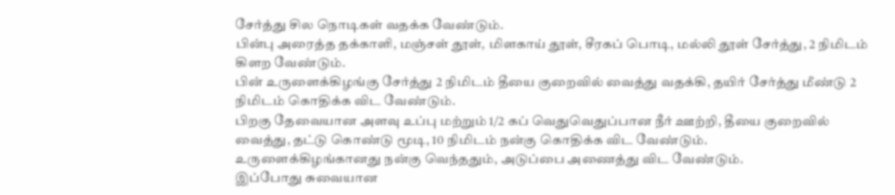சேர்த்து சில நொடிகள் வதக்க வேண்டும்.
பின்பு அரைத்த தக்காளி, மஞ்சள் தூள், மிளகாய் தூள், சீரகப் பொடி, மல்லி தூள் சேர்த்து, 2 நிமிடம் கிளற வேண்டும்.
பின் உருளைக்கிழங்கு சேர்த்து 2 நிமிடம் தீயை குறைவில் வைத்து வதக்கி, தயிர் சேர்த்து மீண்டு 2 நிமிடம் கொதிக்க விட வேண்டும்.
பிறகு தேவையான அளவு உப்பு மற்றும் 1/2 கப் வெதுவெதுப்பான நீர் ஊற்றி, தீயை குறைவில் வைத்து, தட்டு கொண்டு மூடி, 10 நிமிடம் நன்கு கொதிக்க விட வேண்டும்.
உருளைக்கிழங்கானது நன்கு வெந்ததும், அடுப்பை அணைத்து விட வேண்டும்.
இப்போது சுவையான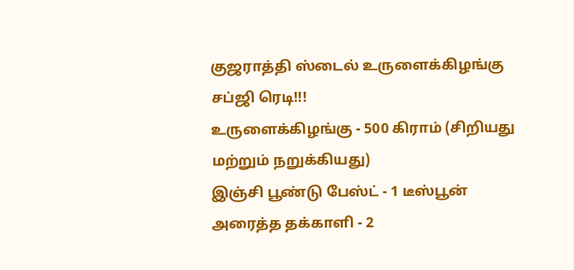குஜராத்தி ஸ்டைல் உருளைக்கிழங்கு சப்ஜி ரெடி!!!
உருளைக்கிழங்கு - 500 கிராம் (சிறியது மற்றும் நறுக்கியது)
இஞ்சி பூண்டு பேஸ்ட் - 1 டீஸ்பூன்
அரைத்த தக்காளி - 2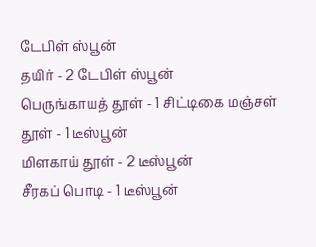டேபிள் ஸ்பூன்
தயிர் - 2 டேபிள் ஸ்பூன்
பெருங்காயத் தூள் - 1 சிட்டிகை மஞ்சள் தூள் - 1 டீஸ்பூன்
மிளகாய் தூள் - 2 டீஸ்பூன்
சீரகப் பொடி - 1 டீஸ்பூன்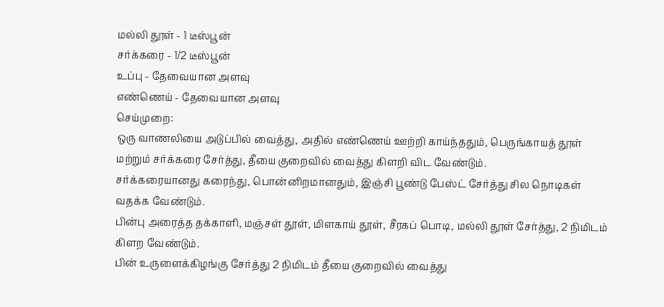மல்லி தூள் - 1 டீஸ்பூன்
சர்க்கரை - 1/2 டீஸ்பூன்
உப்பு - தேவையான அளவு
எண்ணெய் - தேவையான அளவு
செய்முறை:
ஒரு வாணலியை அடுப்பில் வைத்து, அதில் எண்ணெய் ஊற்றி காய்ந்ததும், பெருங்காயத் தூள் மற்றும் சர்க்கரை சேர்த்து, தீயை குறைவில் வைத்து கிளறி விட வேண்டும்.
சர்க்கரையானது கரைந்து, பொன்னிறமானதும், இஞ்சி பூண்டு பேஸ்ட் சேர்த்து சில நொடிகள் வதக்க வேண்டும்.
பின்பு அரைத்த தக்காளி, மஞ்சள் தூள், மிளகாய் தூள், சீரகப் பொடி, மல்லி தூள் சேர்த்து, 2 நிமிடம் கிளற வேண்டும்.
பின் உருளைக்கிழங்கு சேர்த்து 2 நிமிடம் தீயை குறைவில் வைத்து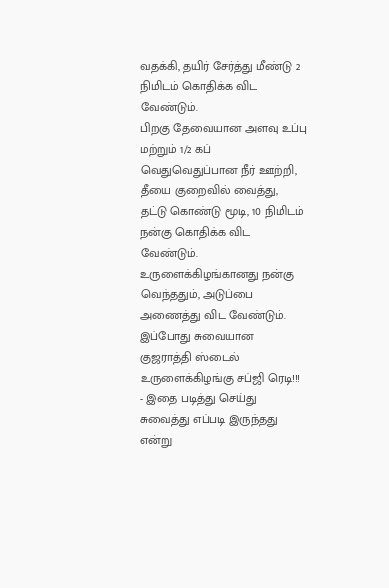வதக்கி, தயிர் சேர்த்து மீண்டு 2 நிமிடம் கொதிக்க விட வேண்டும்.
பிறகு தேவையான அளவு உப்பு மற்றும் 1/2 கப் வெதுவெதுப்பான நீர் ஊற்றி, தீயை குறைவில் வைத்து, தட்டு கொண்டு மூடி, 10 நிமிடம் நன்கு கொதிக்க விட வேண்டும்.
உருளைக்கிழங்கானது நன்கு வெந்ததும், அடுப்பை அணைத்து விட வேண்டும்.
இப்போது சுவையான குஜராத்தி ஸ்டைல் உருளைக்கிழங்கு சப்ஜி ரெடி!!!
- இதை படித்து செய்து சுவைத்து எப்படி இருந்தது என்று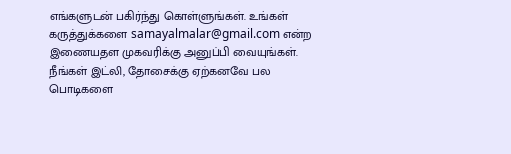எங்களுடன் பகிர்ந்து கொள்ளுங்கள். உங்கள் கருத்துக்களை samayalmalar@gmail.com என்ற இணையதள முகவரிக்கு அனுப்பி வையுங்கள்.
நீங்கள் இட்லி, தோசைக்கு ஏற்கனவே பல பொடிகளை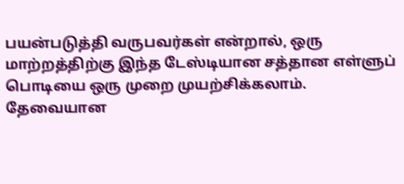பயன்படுத்தி வருபவர்கள் என்றால், ஒரு மாற்றத்திற்கு இந்த டேஸ்டியான சத்தான எள்ளுப் பொடியை ஒரு முறை முயற்சிக்கலாம்.
தேவையான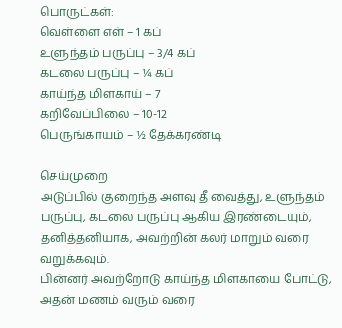பொருட்கள்:
வெள்ளை எள் – 1 கப்
உளுந்தம் பருப்பு – 3/4 கப்
கடலை பருப்பு – ¼ கப்
காய்ந்த மிளகாய் – 7
கறிவேப்பிலை – 10-12
பெருங்காயம் – ½ தேக்கரண்டி

செய்முறை
அடுப்பில் குறைந்த அளவு தீ வைத்து, உளுந்தம் பருப்பு, கடலை பருப்பு ஆகிய இரண்டையும், தனித்தனியாக, அவற்றின் கலர் மாறும் வரை வறுக்கவும்.
பின்னர் அவற்றோடு காய்ந்த மிளகாயை போட்டு, அதன் மணம் வரும் வரை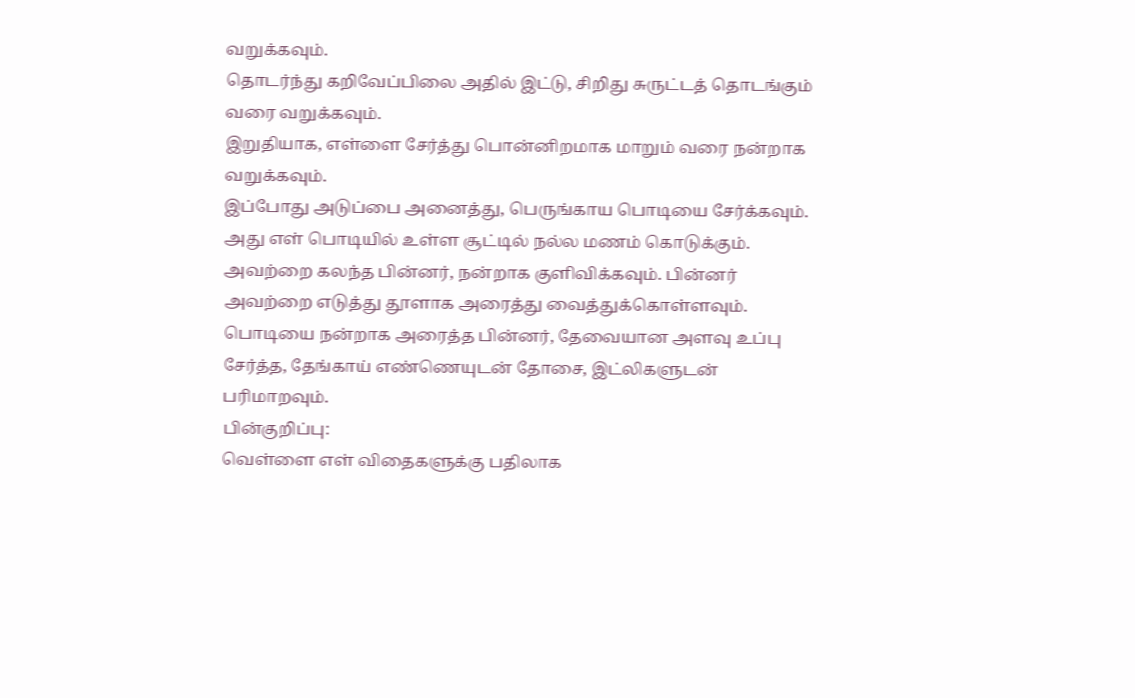வறுக்கவும்.
தொடர்ந்து கறிவேப்பிலை அதில் இட்டு, சிறிது சுருட்டத் தொடங்கும் வரை வறுக்கவும்.
இறுதியாக, எள்ளை சேர்த்து பொன்னிறமாக மாறும் வரை நன்றாக வறுக்கவும்.
இப்போது அடுப்பை அனைத்து, பெருங்காய பொடியை சேர்க்கவும்.
அது எள் பொடியில் உள்ள சூட்டில் நல்ல மணம் கொடுக்கும். அவற்றை கலந்த பின்னர், நன்றாக குளிவிக்கவும். பின்னர் அவற்றை எடுத்து தூளாக அரைத்து வைத்துக்கொள்ளவும்.
பொடியை நன்றாக அரைத்த பின்னர், தேவையான அளவு உப்பு சேர்த்த, தேங்காய் எண்ணெயுடன் தோசை, இட்லிகளுடன் பரிமாறவும்.
பின்குறிப்பு:
வெள்ளை எள் விதைகளுக்கு பதிலாக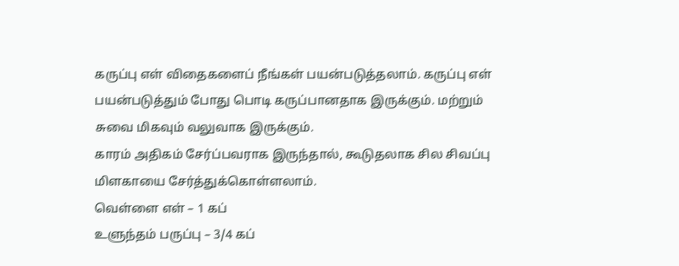கருப்பு எள் விதைகளைப் நீங்கள் பயன்படுத்தலாம். கருப்பு எள் பயன்படுத்தும் போது பொடி கருப்பானதாக இருக்கும். மற்றும் சுவை மிகவும் வலுவாக இருக்கும்.
காரம் அதிகம் சேர்ப்பவராக இருந்தால், கூடுதலாக சில சிவப்பு மிளகாயை சேர்த்துக்கொள்ளலாம்.
வெள்ளை எள் – 1 கப்
உளுந்தம் பருப்பு – 3/4 கப்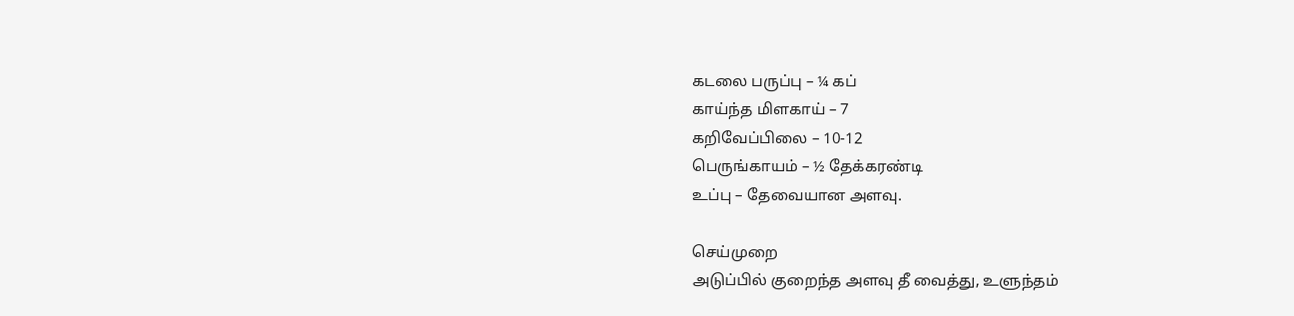கடலை பருப்பு – ¼ கப்
காய்ந்த மிளகாய் – 7
கறிவேப்பிலை – 10-12
பெருங்காயம் – ½ தேக்கரண்டி
உப்பு – தேவையான அளவு.

செய்முறை
அடுப்பில் குறைந்த அளவு தீ வைத்து, உளுந்தம்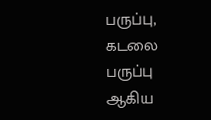பருப்பு, கடலை பருப்பு ஆகிய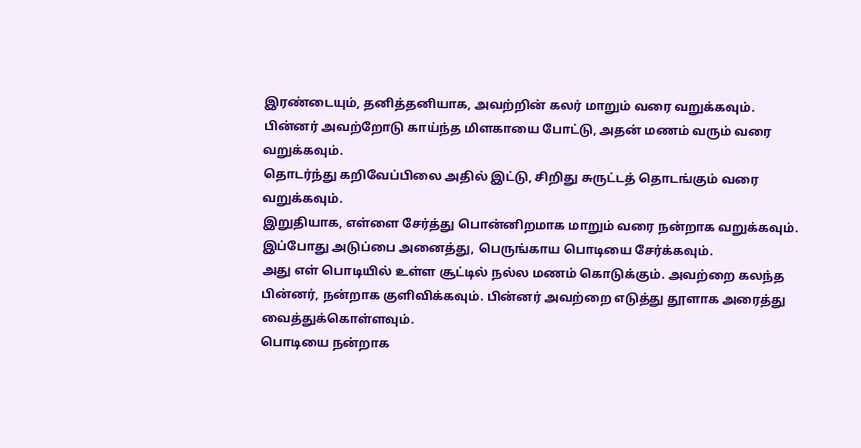இரண்டையும், தனித்தனியாக, அவற்றின் கலர் மாறும் வரை வறுக்கவும்.
பின்னர் அவற்றோடு காய்ந்த மிளகாயை போட்டு, அதன் மணம் வரும் வரை வறுக்கவும்.
தொடர்ந்து கறிவேப்பிலை அதில் இட்டு, சிறிது சுருட்டத் தொடங்கும் வரை வறுக்கவும்.
இறுதியாக, எள்ளை சேர்த்து பொன்னிறமாக மாறும் வரை நன்றாக வறுக்கவும்.
இப்போது அடுப்பை அனைத்து, பெருங்காய பொடியை சேர்க்கவும்.
அது எள் பொடியில் உள்ள சூட்டில் நல்ல மணம் கொடுக்கும். அவற்றை கலந்த பின்னர், நன்றாக குளிவிக்கவும். பின்னர் அவற்றை எடுத்து தூளாக அரைத்து வைத்துக்கொள்ளவும்.
பொடியை நன்றாக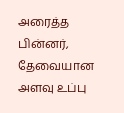அரைத்த பின்னர், தேவையான அளவு உப்பு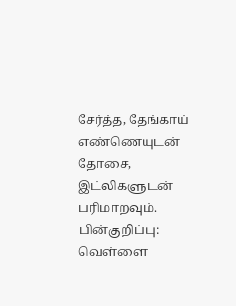சேர்த்த, தேங்காய் எண்ணெயுடன் தோசை, இட்லிகளுடன் பரிமாறவும்.
பின்குறிப்பு:
வெள்ளை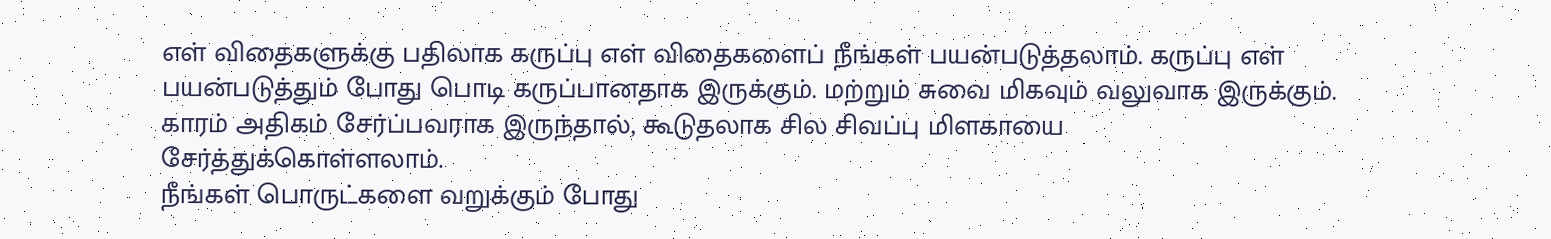எள் விதைகளுக்கு பதிலாக கருப்பு எள் விதைகளைப் நீங்கள் பயன்படுத்தலாம். கருப்பு எள் பயன்படுத்தும் போது பொடி கருப்பானதாக இருக்கும். மற்றும் சுவை மிகவும் வலுவாக இருக்கும்.
காரம் அதிகம் சேர்ப்பவராக இருந்தால், கூடுதலாக சில சிவப்பு மிளகாயை சேர்த்துக்கொள்ளலாம்.
நீங்கள் பொருட்களை வறுக்கும் போது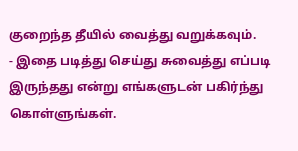குறைந்த தீயில் வைத்து வறுக்கவும்.
- இதை படித்து செய்து சுவைத்து எப்படி இருந்தது என்று எங்களுடன் பகிர்ந்து கொள்ளுங்கள்.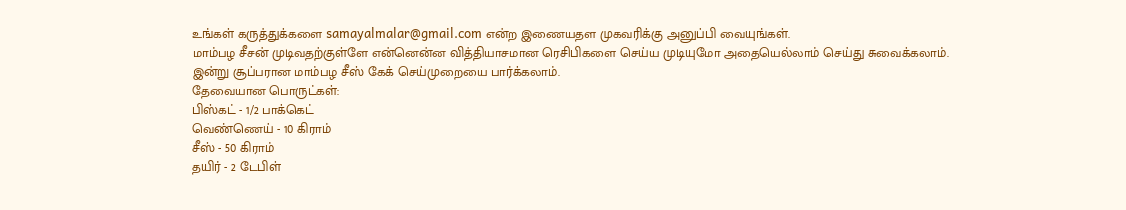உங்கள் கருத்துக்களை samayalmalar@gmail.com என்ற இணையதள முகவரிக்கு அனுப்பி வையுங்கள்.
மாம்பழ சீசன் முடிவதற்குள்ளே என்னென்ன வித்தியாசமான ரெசிபிகளை செய்ய முடியுமோ அதையெல்லாம் செய்து சுவைக்கலாம். இன்று சூப்பரான மாம்பழ சீஸ் கேக் செய்முறையை பார்க்கலாம்.
தேவையான பொருட்கள்:
பிஸ்கட் - 1/2 பாக்கெட்
வெண்ணெய் - 10 கிராம்
சீஸ் - 50 கிராம்
தயிர் - 2 டேபிள்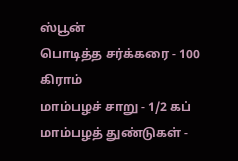ஸ்பூன்
பொடித்த சர்க்கரை - 100 கிராம்
மாம்பழச் சாறு - 1/2 கப்
மாம்பழத் துண்டுகள் -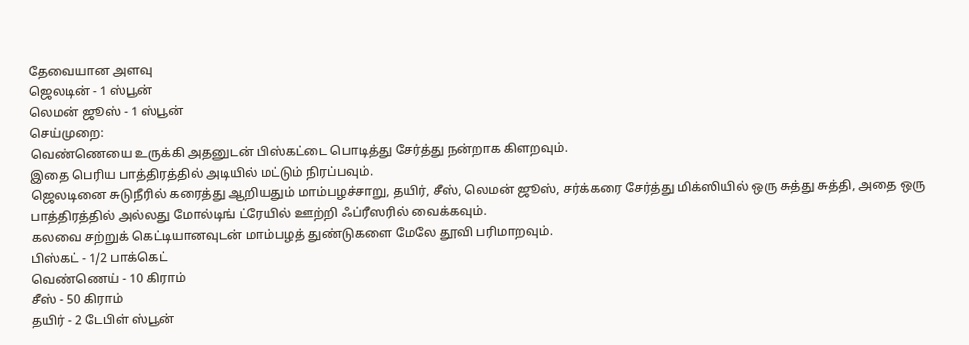தேவையான அளவு
ஜெலடின் - 1 ஸ்பூன்
லெமன் ஜூஸ் - 1 ஸ்பூன்
செய்முறை:
வெண்ணெயை உருக்கி அதனுடன் பிஸ்கட்டை பொடித்து சேர்த்து நன்றாக கிளறவும்.
இதை பெரிய பாத்திரத்தில் அடியில் மட்டும் நிரப்பவும்.
ஜெலடினை சுடுநீரில் கரைத்து ஆறியதும் மாம்பழச்சாறு, தயிர், சீஸ், லெமன் ஜூஸ், சர்க்கரை சேர்த்து மிக்ஸியில் ஒரு சுத்து சுத்தி, அதை ஒரு பாத்திரத்தில் அல்லது மோல்டிங் ட்ரேயில் ஊற்றி ஃப்ரீஸரில் வைக்கவும்.
கலவை சற்றுக் கெட்டியானவுடன் மாம்பழத் துண்டுகளை மேலே தூவி பரிமாறவும்.
பிஸ்கட் - 1/2 பாக்கெட்
வெண்ணெய் - 10 கிராம்
சீஸ் - 50 கிராம்
தயிர் - 2 டேபிள் ஸ்பூன்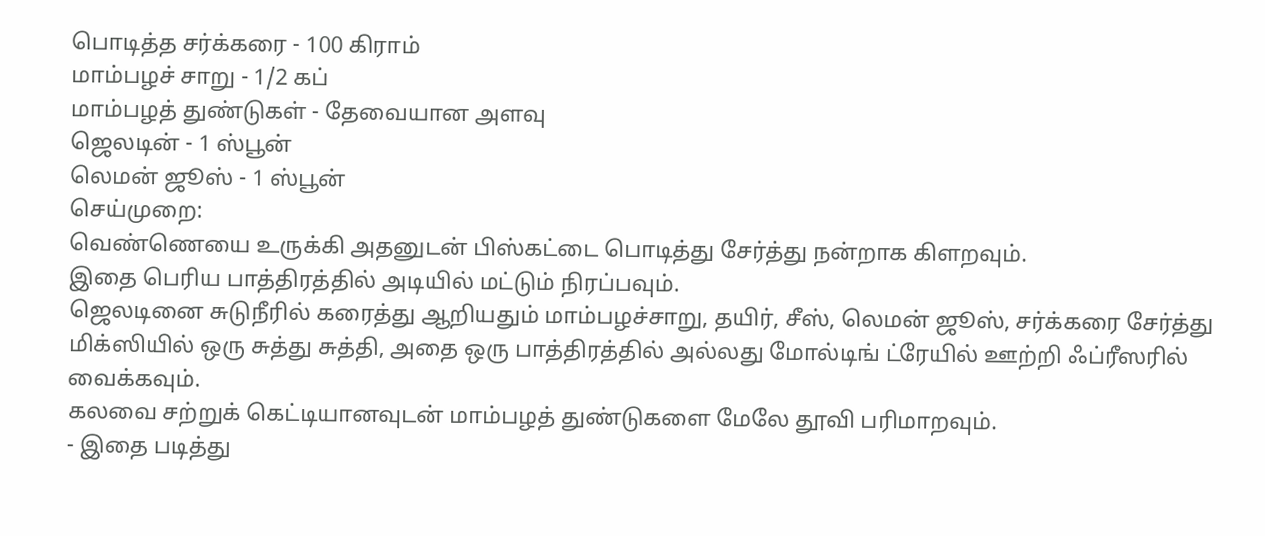பொடித்த சர்க்கரை - 100 கிராம்
மாம்பழச் சாறு - 1/2 கப்
மாம்பழத் துண்டுகள் - தேவையான அளவு
ஜெலடின் - 1 ஸ்பூன்
லெமன் ஜூஸ் - 1 ஸ்பூன்
செய்முறை:
வெண்ணெயை உருக்கி அதனுடன் பிஸ்கட்டை பொடித்து சேர்த்து நன்றாக கிளறவும்.
இதை பெரிய பாத்திரத்தில் அடியில் மட்டும் நிரப்பவும்.
ஜெலடினை சுடுநீரில் கரைத்து ஆறியதும் மாம்பழச்சாறு, தயிர், சீஸ், லெமன் ஜூஸ், சர்க்கரை சேர்த்து மிக்ஸியில் ஒரு சுத்து சுத்தி, அதை ஒரு பாத்திரத்தில் அல்லது மோல்டிங் ட்ரேயில் ஊற்றி ஃப்ரீஸரில் வைக்கவும்.
கலவை சற்றுக் கெட்டியானவுடன் மாம்பழத் துண்டுகளை மேலே தூவி பரிமாறவும்.
- இதை படித்து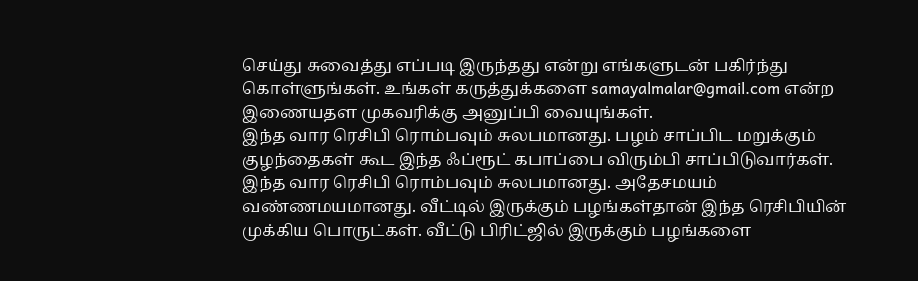செய்து சுவைத்து எப்படி இருந்தது என்று எங்களுடன் பகிர்ந்து கொள்ளுங்கள். உங்கள் கருத்துக்களை samayalmalar@gmail.com என்ற இணையதள முகவரிக்கு அனுப்பி வையுங்கள்.
இந்த வார ரெசிபி ரொம்பவும் சுலபமானது. பழம் சாப்பிட மறுக்கும் குழந்தைகள் கூட இந்த ஃப்ரூட் கபாப்பை விரும்பி சாப்பிடுவார்கள்.
இந்த வார ரெசிபி ரொம்பவும் சுலபமானது. அதேசமயம் வண்ணமயமானது. வீட்டில் இருக்கும் பழங்கள்தான் இந்த ரெசிபியின் முக்கிய பொருட்கள். வீட்டு பிரிட்ஜில் இருக்கும் பழங்களை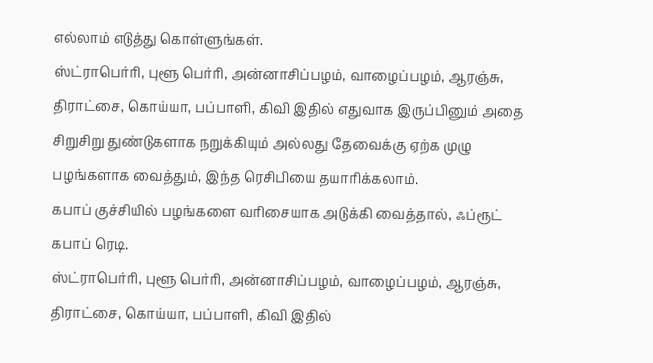எல்லாம் எடுத்து கொள்ளுங்கள்.
ஸ்ட்ராபெர்ரி, புளூ பெர்ரி, அன்னாசிப்பழம், வாழைப்பழம், ஆரஞ்சு, திராட்சை, கொய்யா, பப்பாளி, கிவி இதில் எதுவாக இருப்பினும் அதை சிறுசிறு துண்டுகளாக நறுக்கியும் அல்லது தேவைக்கு ஏற்க முழு பழங்களாக வைத்தும், இந்த ரெசிபியை தயாரிக்கலாம்.
கபாப் குச்சியில் பழங்களை வரிசையாக அடுக்கி வைத்தால், ஃப்ரூட் கபாப் ரெடி.
ஸ்ட்ராபெர்ரி, புளூ பெர்ரி, அன்னாசிப்பழம், வாழைப்பழம், ஆரஞ்சு, திராட்சை, கொய்யா, பப்பாளி, கிவி இதில்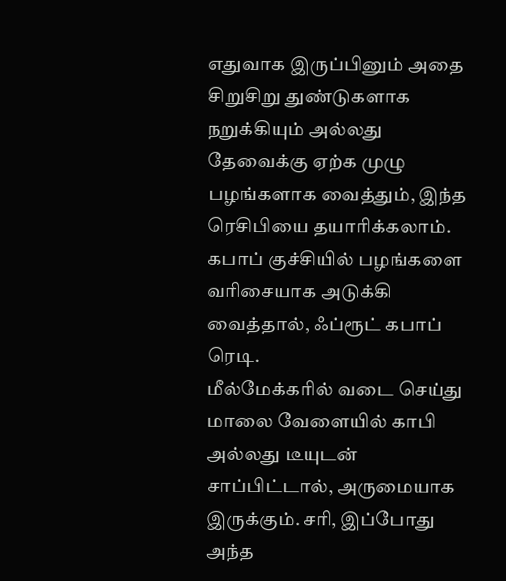எதுவாக இருப்பினும் அதை சிறுசிறு துண்டுகளாக நறுக்கியும் அல்லது தேவைக்கு ஏற்க முழு பழங்களாக வைத்தும், இந்த ரெசிபியை தயாரிக்கலாம்.
கபாப் குச்சியில் பழங்களை வரிசையாக அடுக்கி வைத்தால், ஃப்ரூட் கபாப் ரெடி.
மீல்மேக்கரில் வடை செய்து மாலை வேளையில் காபி அல்லது டீயுடன் சாப்பிட்டால், அருமையாக இருக்கும். சரி, இப்போது அந்த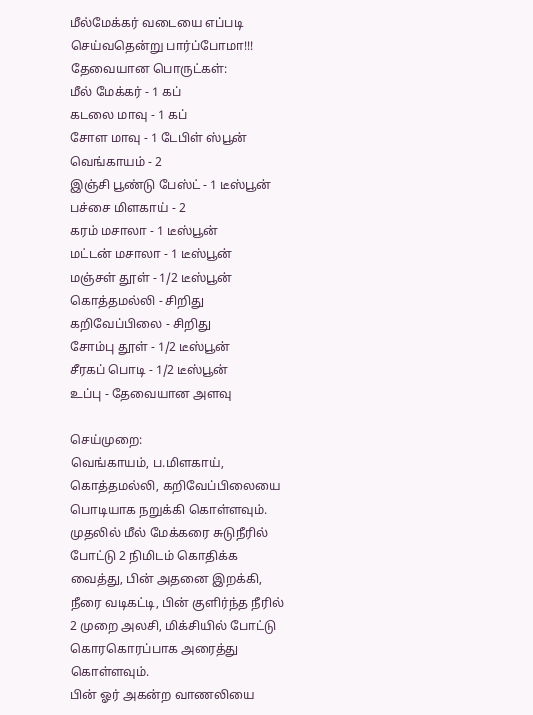மீல்மேக்கர் வடையை எப்படி செய்வதென்று பார்ப்போமா!!!
தேவையான பொருட்கள்:
மீல் மேக்கர் - 1 கப்
கடலை மாவு - 1 கப்
சோள மாவு - 1 டேபிள் ஸ்பூன்
வெங்காயம் - 2
இஞ்சி பூண்டு பேஸ்ட் - 1 டீஸ்பூன்
பச்சை மிளகாய் - 2
கரம் மசாலா - 1 டீஸ்பூன்
மட்டன் மசாலா - 1 டீஸ்பூன்
மஞ்சள் தூள் - 1/2 டீஸ்பூன்
கொத்தமல்லி - சிறிது
கறிவேப்பிலை - சிறிது
சோம்பு தூள் - 1/2 டீஸ்பூன்
சீரகப் பொடி - 1/2 டீஸ்பூன்
உப்பு - தேவையான அளவு

செய்முறை:
வெங்காயம், ப.மிளகாய், கொத்தமல்லி, கறிவேப்பிலையை பொடியாக நறுக்கி கொள்ளவும்.
முதலில் மீல் மேக்கரை சுடுநீரில் போட்டு 2 நிமிடம் கொதிக்க வைத்து, பின் அதனை இறக்கி, நீரை வடிகட்டி, பின் குளிர்ந்த நீரில் 2 முறை அலசி, மிக்சியில் போட்டு கொரகொரப்பாக அரைத்து கொள்ளவும்.
பின் ஓர் அகன்ற வாணலியை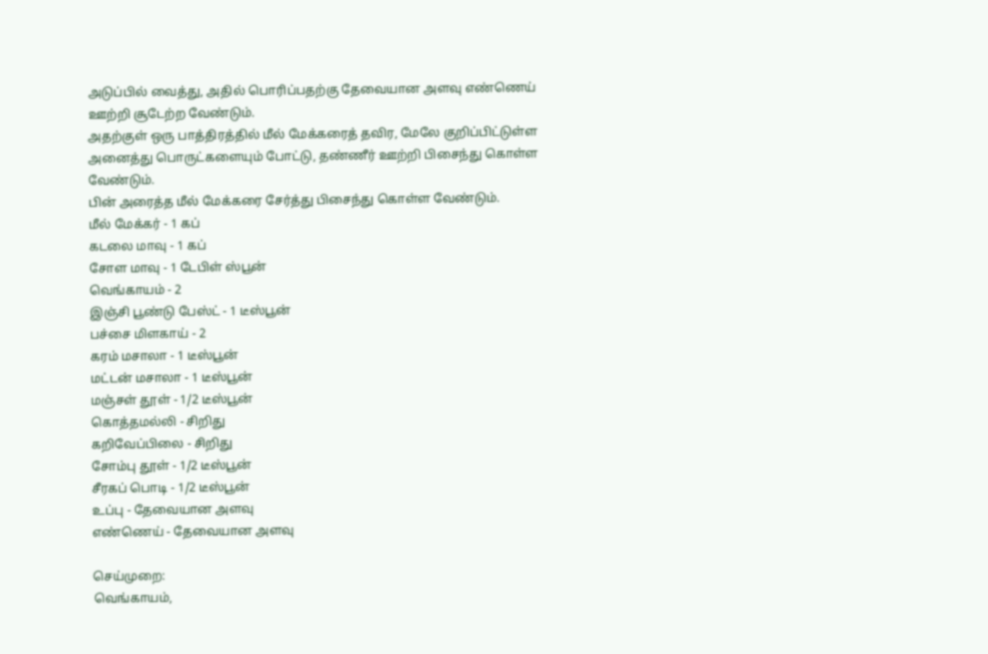அடுப்பில் வைத்து, அதில் பொரிப்பதற்கு தேவையான அளவு எண்ணெய் ஊற்றி சூடேற்ற வேண்டும்.
அதற்குள் ஒரு பாத்திரத்தில் மீல் மேக்கரைத் தவிர, மேலே குறிப்பிட்டுள்ள அனைத்து பொருட்களையும் போட்டு, தண்ணீர் ஊற்றி பிசைந்து கொள்ள வேண்டும்.
பின் அரைத்த மீல் மேக்கரை சேர்த்து பிசைந்து கொள்ள வேண்டும்.
மீல் மேக்கர் - 1 கப்
கடலை மாவு - 1 கப்
சோள மாவு - 1 டேபிள் ஸ்பூன்
வெங்காயம் - 2
இஞ்சி பூண்டு பேஸ்ட் - 1 டீஸ்பூன்
பச்சை மிளகாய் - 2
கரம் மசாலா - 1 டீஸ்பூன்
மட்டன் மசாலா - 1 டீஸ்பூன்
மஞ்சள் தூள் - 1/2 டீஸ்பூன்
கொத்தமல்லி - சிறிது
கறிவேப்பிலை - சிறிது
சோம்பு தூள் - 1/2 டீஸ்பூன்
சீரகப் பொடி - 1/2 டீஸ்பூன்
உப்பு - தேவையான அளவு
எண்ணெய் - தேவையான அளவு

செய்முறை:
வெங்காயம்,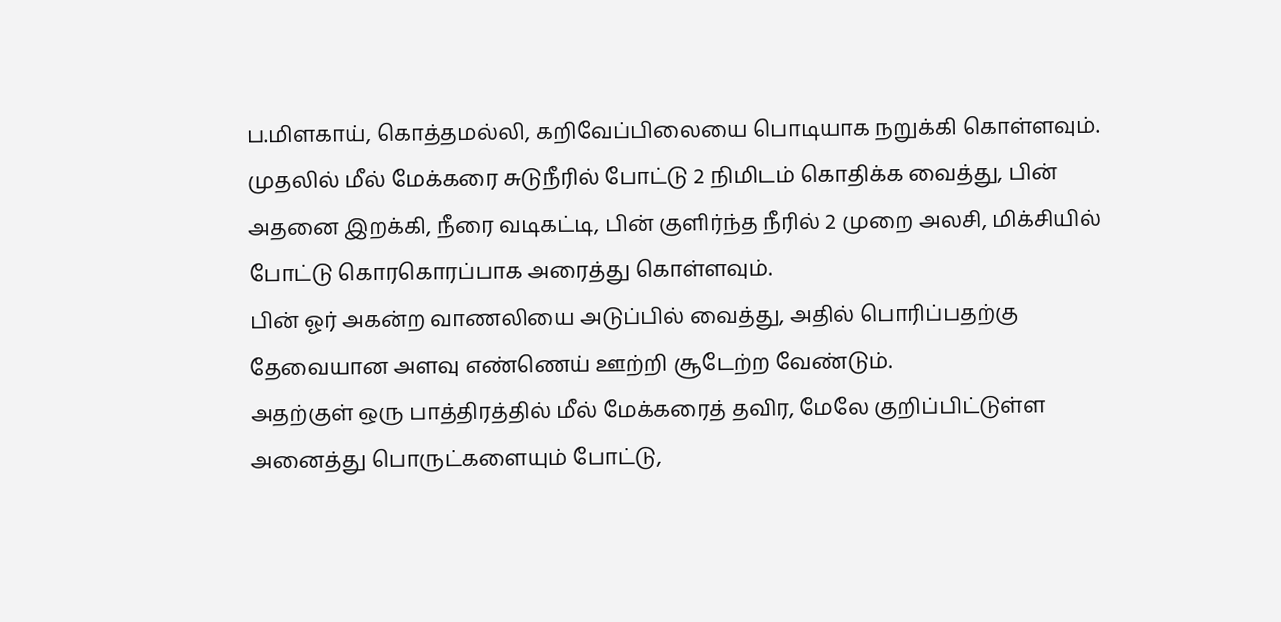ப.மிளகாய், கொத்தமல்லி, கறிவேப்பிலையை பொடியாக நறுக்கி கொள்ளவும்.
முதலில் மீல் மேக்கரை சுடுநீரில் போட்டு 2 நிமிடம் கொதிக்க வைத்து, பின் அதனை இறக்கி, நீரை வடிகட்டி, பின் குளிர்ந்த நீரில் 2 முறை அலசி, மிக்சியில் போட்டு கொரகொரப்பாக அரைத்து கொள்ளவும்.
பின் ஓர் அகன்ற வாணலியை அடுப்பில் வைத்து, அதில் பொரிப்பதற்கு தேவையான அளவு எண்ணெய் ஊற்றி சூடேற்ற வேண்டும்.
அதற்குள் ஒரு பாத்திரத்தில் மீல் மேக்கரைத் தவிர, மேலே குறிப்பிட்டுள்ள அனைத்து பொருட்களையும் போட்டு,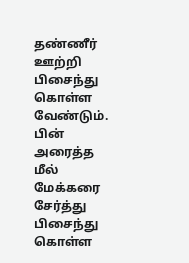தண்ணீர் ஊற்றி பிசைந்து கொள்ள வேண்டும்.
பின் அரைத்த மீல் மேக்கரை சேர்த்து பிசைந்து கொள்ள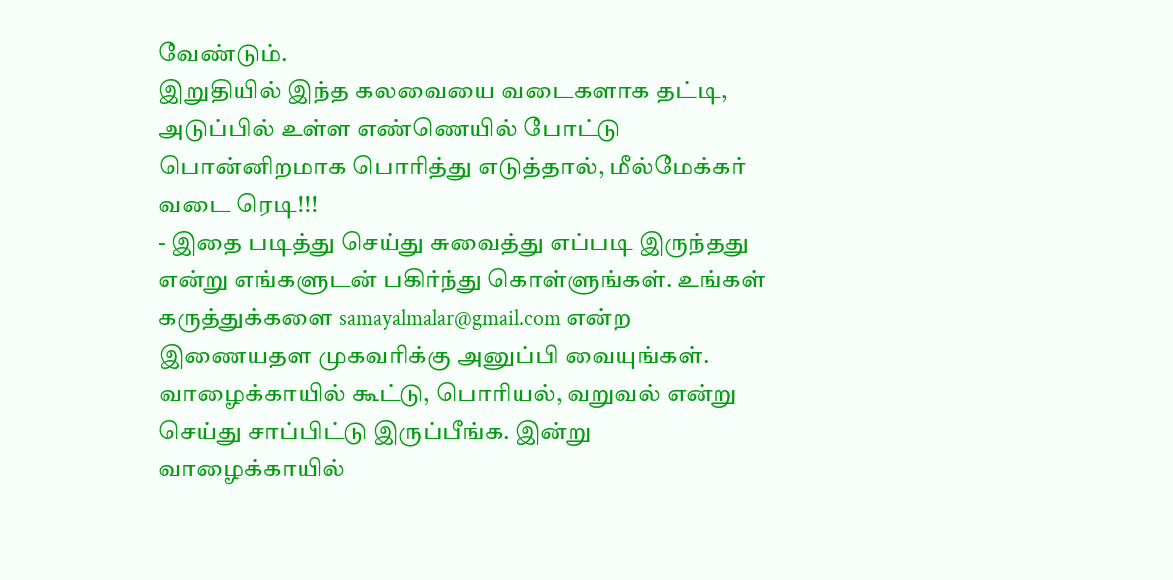வேண்டும்.
இறுதியில் இந்த கலவையை வடைகளாக தட்டி, அடுப்பில் உள்ள எண்ணெயில் போட்டு பொன்னிறமாக பொரித்து எடுத்தால், மீல்மேக்கர் வடை ரெடி!!!
- இதை படித்து செய்து சுவைத்து எப்படி இருந்தது என்று எங்களுடன் பகிர்ந்து கொள்ளுங்கள். உங்கள் கருத்துக்களை samayalmalar@gmail.com என்ற இணையதள முகவரிக்கு அனுப்பி வையுங்கள்.
வாழைக்காயில் கூட்டு, பொரியல், வறுவல் என்று செய்து சாப்பிட்டு இருப்பீங்க. இன்று வாழைக்காயில்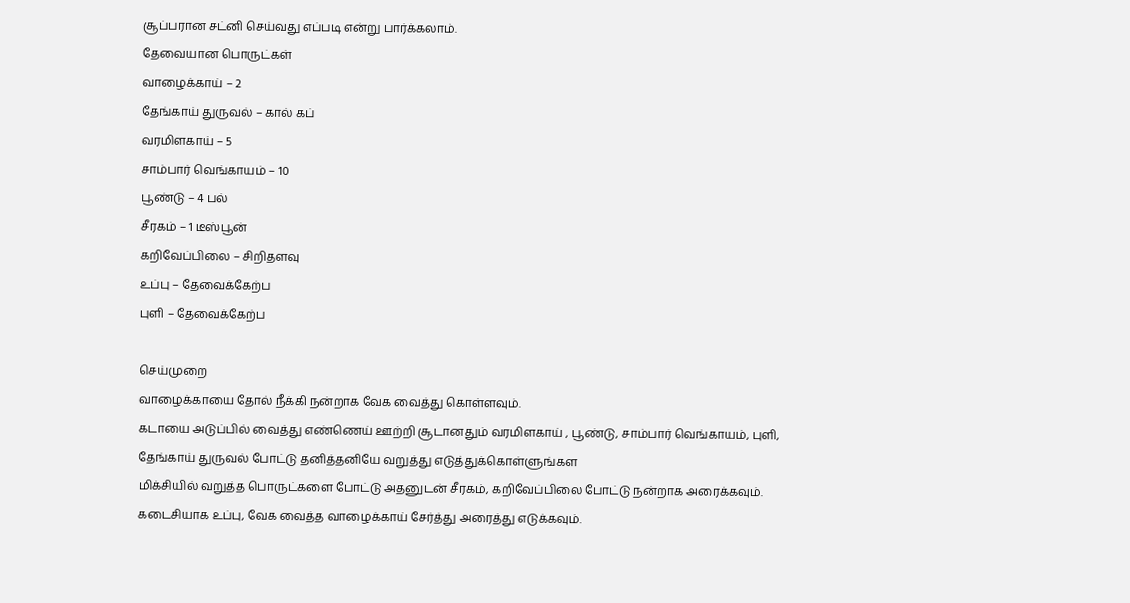சூப்பரான சட்னி செய்வது எப்படி என்று பார்க்கலாம்.
தேவையான பொருட்கள்
வாழைக்காய் – 2
தேங்காய் துருவல் – கால் கப்
வரமிளகாய் – 5
சாம்பார் வெங்காயம் – 10
பூண்டு – 4 பல்
சீரகம் – 1 டீஸ்பூன்
கறிவேப்பிலை – சிறிதளவு
உப்பு – தேவைக்கேற்ப
புளி – தேவைக்கேற்ப

செய்முறை
வாழைக்காயை தோல் நீக்கி நன்றாக வேக வைத்து கொள்ளவும்.
கடாயை அடுப்பில் வைத்து எண்ணெய் ஊற்றி சூடானதும் வரமிளகாய் , பூண்டு, சாம்பார் வெங்காயம், புளி, தேங்காய் துருவல் போட்டு தனித்தனியே வறுத்து எடுத்துக்கொள்ளுங்கள
மிக்சியில் வறுத்த பொருட்களை போட்டு அதனுடன் சீரகம், கறிவேப்பிலை போட்டு நன்றாக அரைக்கவும்.
கடைசியாக உப்பு, வேக வைத்த வாழைக்காய் சேர்த்து அரைத்து எடுக்கவும்.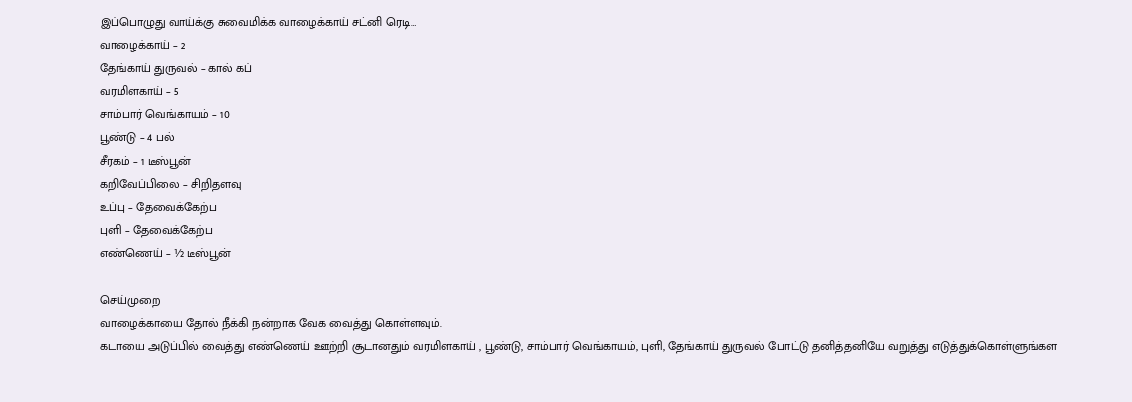இப்பொழுது வாய்க்கு சுவைமிக்க வாழைக்காய் சட்னி ரெடி…
வாழைக்காய் – 2
தேங்காய் துருவல் – கால் கப்
வரமிளகாய் – 5
சாம்பார் வெங்காயம் – 10
பூண்டு – 4 பல்
சீரகம் – 1 டீஸ்பூன்
கறிவேப்பிலை – சிறிதளவு
உப்பு – தேவைக்கேற்ப
புளி – தேவைக்கேற்ப
எண்ணெய் – ½ டீஸ்பூன்

செய்முறை
வாழைக்காயை தோல் நீக்கி நன்றாக வேக வைத்து கொள்ளவும்.
கடாயை அடுப்பில் வைத்து எண்ணெய் ஊற்றி சூடானதும் வரமிளகாய் , பூண்டு, சாம்பார் வெங்காயம், புளி, தேங்காய் துருவல் போட்டு தனித்தனியே வறுத்து எடுத்துக்கொள்ளுங்கள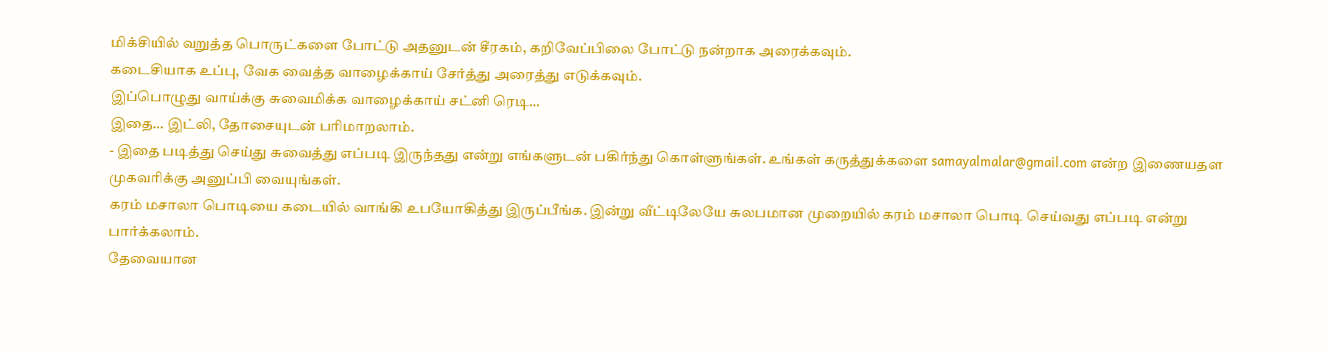மிக்சியில் வறுத்த பொருட்களை போட்டு அதனுடன் சீரகம், கறிவேப்பிலை போட்டு நன்றாக அரைக்கவும்.
கடைசியாக உப்பு, வேக வைத்த வாழைக்காய் சேர்த்து அரைத்து எடுக்கவும்.
இப்பொழுது வாய்க்கு சுவைமிக்க வாழைக்காய் சட்னி ரெடி…
இதை… இட்லி, தோசையுடன் பரிமாறலாம்.
- இதை படித்து செய்து சுவைத்து எப்படி இருந்தது என்று எங்களுடன் பகிர்ந்து கொள்ளுங்கள். உங்கள் கருத்துக்களை samayalmalar@gmail.com என்ற இணையதள முகவரிக்கு அனுப்பி வையுங்கள்.
கரம் மசாலா பொடியை கடையில் வாங்கி உபயோகித்து இருப்பீங்க. இன்று வீட்டிலேயே சுலபமான முறையில் கரம் மசாலா பொடி செய்வது எப்படி என்று பார்க்கலாம்.
தேவையான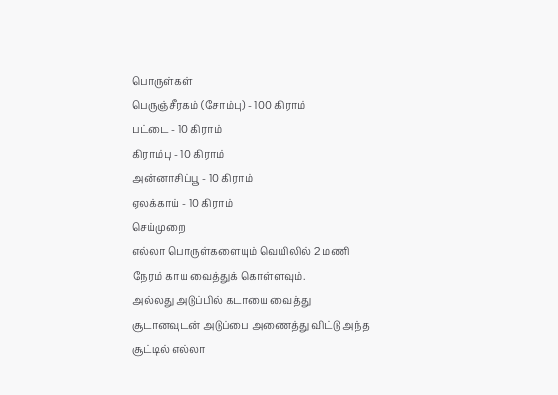பொருள்கள்
பெருஞ்சீரகம் (சோம்பு) - 100 கிராம்
பட்டை - 10 கிராம்
கிராம்பு - 10 கிராம்
அன்னாசிப்பூ - 10 கிராம்
ஏலக்காய் - 10 கிராம்
செய்முறை
எல்லா பொருள்களையும் வெயிலில் 2 மணி நேரம் காய வைத்துக் கொள்ளவும்.
அல்லது அடுப்பில் கடாயை வைத்து சூடானவுடன் அடுப்பை அணைத்து விட்டு அந்த சூட்டில் எல்லா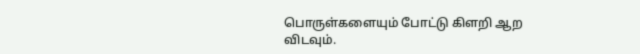பொருள்களையும் போட்டு கிளறி ஆற விடவும்.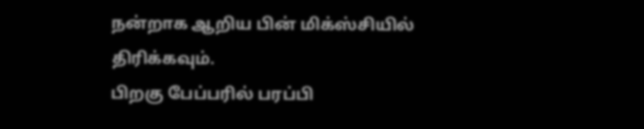நன்றாக ஆறிய பின் மிக்ஸ்சியில் திரிக்கவும்.
பிறகு பேப்பரில் பரப்பி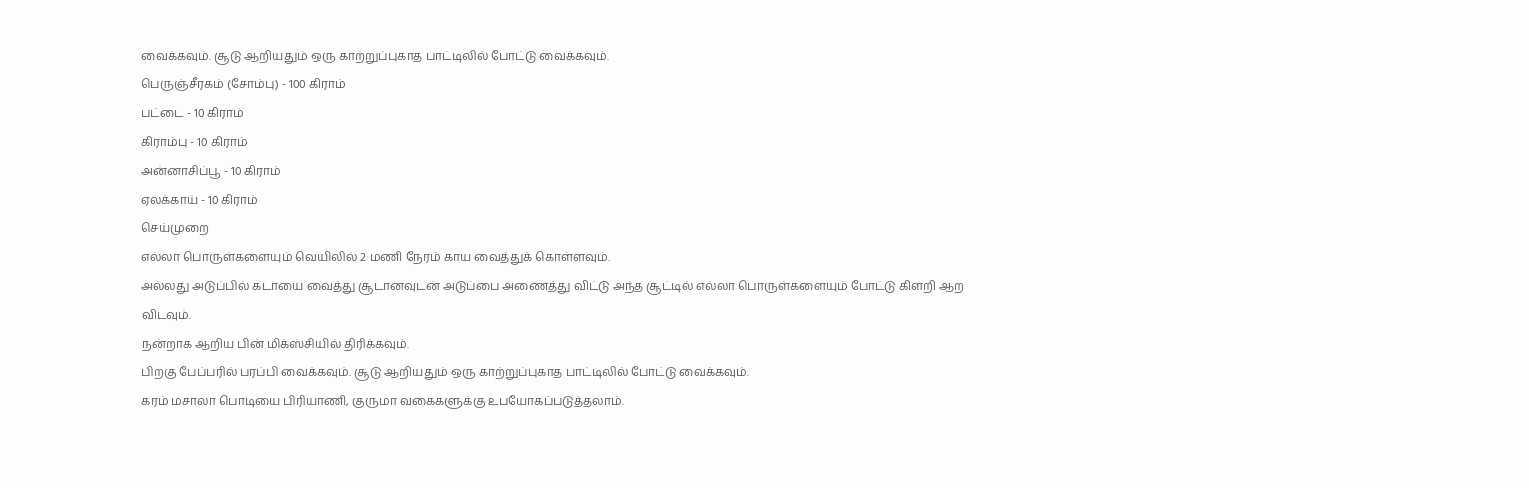வைக்கவும். சூடு ஆறியதும் ஒரு காற்றுப்புகாத பாட்டிலில் போட்டு வைக்கவும்.
பெருஞ்சீரகம் (சோம்பு) - 100 கிராம்
பட்டை - 10 கிராம்
கிராம்பு - 10 கிராம்
அன்னாசிப்பூ - 10 கிராம்
ஏலக்காய் - 10 கிராம்
செய்முறை
எல்லா பொருள்களையும் வெயிலில் 2 மணி நேரம் காய வைத்துக் கொள்ளவும்.
அல்லது அடுப்பில் கடாயை வைத்து சூடானவுடன் அடுப்பை அணைத்து விட்டு அந்த சூட்டில் எல்லா பொருள்களையும் போட்டு கிளறி ஆற விடவும்.
நன்றாக ஆறிய பின் மிக்ஸ்சியில் திரிக்கவும்.
பிறகு பேப்பரில் பரப்பி வைக்கவும். சூடு ஆறியதும் ஒரு காற்றுப்புகாத பாட்டிலில் போட்டு வைக்கவும்.
கரம் மசாலா பொடியை பிரியாணி, குருமா வகைகளுக்கு உபயோகப்படுத்தலாம்.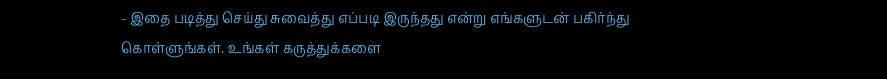- இதை படித்து செய்து சுவைத்து எப்படி இருந்தது என்று எங்களுடன் பகிர்ந்து கொள்ளுங்கள். உங்கள் கருத்துக்களை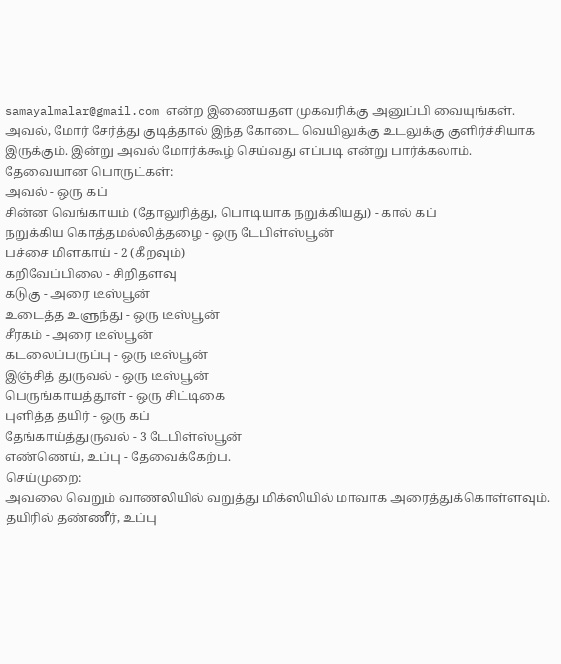samayalmalar@gmail.com என்ற இணையதள முகவரிக்கு அனுப்பி வையுங்கள்.
அவல், மோர் சேர்த்து குடித்தால் இந்த கோடை வெயிலுக்கு உடலுக்கு குளிர்ச்சியாக இருக்கும். இன்று அவல் மோர்க்கூழ் செய்வது எப்படி என்று பார்க்கலாம்.
தேவையான பொருட்கள்:
அவல் - ஒரு கப்
சின்ன வெங்காயம் (தோலுரித்து, பொடியாக நறுக்கியது) - கால் கப்
நறுக்கிய கொத்தமல்லித்தழை - ஒரு டேபிள்ஸ்பூன்
பச்சை மிளகாய் - 2 (கீறவும்)
கறிவேப்பிலை - சிறிதளவு
கடுகு - அரை டீஸ்பூன்
உடைத்த உளுந்து - ஒரு டீஸ்பூன்
சீரகம் - அரை டீஸ்பூன்
கடலைப்பருப்பு - ஒரு டீஸ்பூன்
இஞ்சித் துருவல் - ஒரு டீஸ்பூன்
பெருங்காயத்தூள் - ஒரு சிட்டிகை
புளித்த தயிர் - ஒரு கப்
தேங்காய்த்துருவல் - 3 டேபிள்ஸ்பூன்
எண்ணெய், உப்பு - தேவைக்கேற்ப.
செய்முறை:
அவலை வெறும் வாணலியில் வறுத்து மிக்ஸியில் மாவாக அரைத்துக்கொள்ளவும்.
தயிரில் தண்ணீர், உப்பு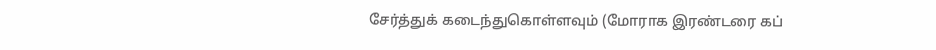சேர்த்துக் கடைந்துகொள்ளவும் (மோராக இரண்டரை கப்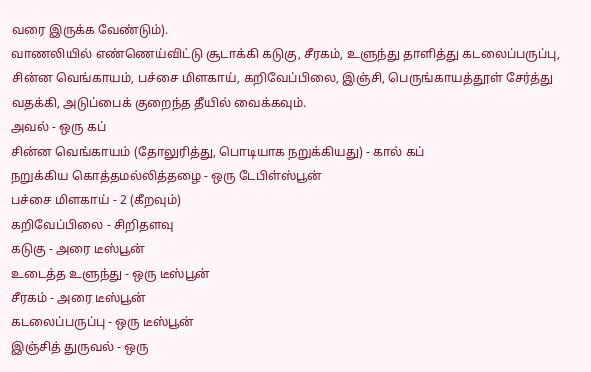வரை இருக்க வேண்டும்).
வாணலியில் எண்ணெய்விட்டு சூடாக்கி கடுகு, சீரகம், உளுந்து தாளித்து கடலைப்பருப்பு, சின்ன வெங்காயம், பச்சை மிளகாய், கறிவேப்பிலை, இஞ்சி, பெருங்காயத்தூள் சேர்த்து வதக்கி, அடுப்பைக் குறைந்த தீயில் வைக்கவும்.
அவல் - ஒரு கப்
சின்ன வெங்காயம் (தோலுரித்து, பொடியாக நறுக்கியது) - கால் கப்
நறுக்கிய கொத்தமல்லித்தழை - ஒரு டேபிள்ஸ்பூன்
பச்சை மிளகாய் - 2 (கீறவும்)
கறிவேப்பிலை - சிறிதளவு
கடுகு - அரை டீஸ்பூன்
உடைத்த உளுந்து - ஒரு டீஸ்பூன்
சீரகம் - அரை டீஸ்பூன்
கடலைப்பருப்பு - ஒரு டீஸ்பூன்
இஞ்சித் துருவல் - ஒரு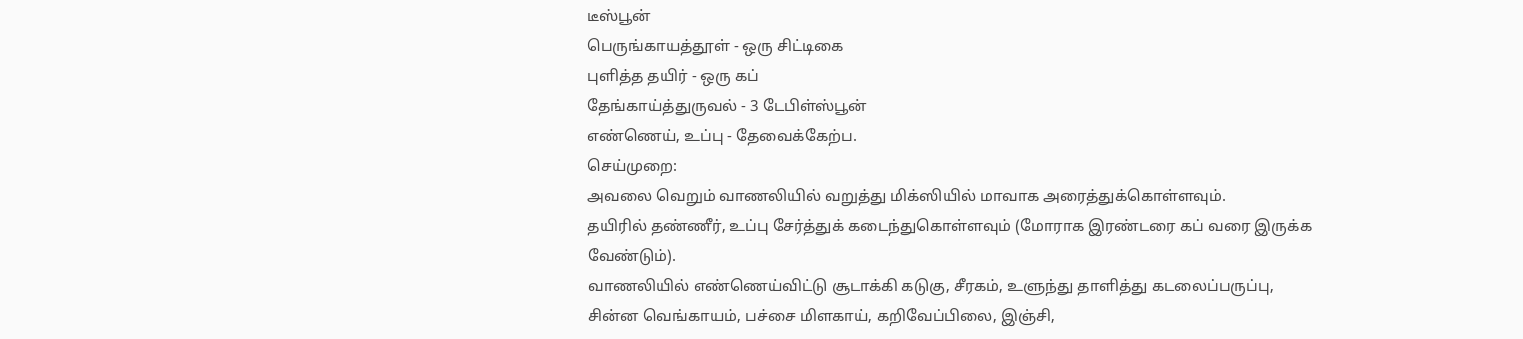டீஸ்பூன்
பெருங்காயத்தூள் - ஒரு சிட்டிகை
புளித்த தயிர் - ஒரு கப்
தேங்காய்த்துருவல் - 3 டேபிள்ஸ்பூன்
எண்ணெய், உப்பு - தேவைக்கேற்ப.
செய்முறை:
அவலை வெறும் வாணலியில் வறுத்து மிக்ஸியில் மாவாக அரைத்துக்கொள்ளவும்.
தயிரில் தண்ணீர், உப்பு சேர்த்துக் கடைந்துகொள்ளவும் (மோராக இரண்டரை கப் வரை இருக்க வேண்டும்).
வாணலியில் எண்ணெய்விட்டு சூடாக்கி கடுகு, சீரகம், உளுந்து தாளித்து கடலைப்பருப்பு, சின்ன வெங்காயம், பச்சை மிளகாய், கறிவேப்பிலை, இஞ்சி,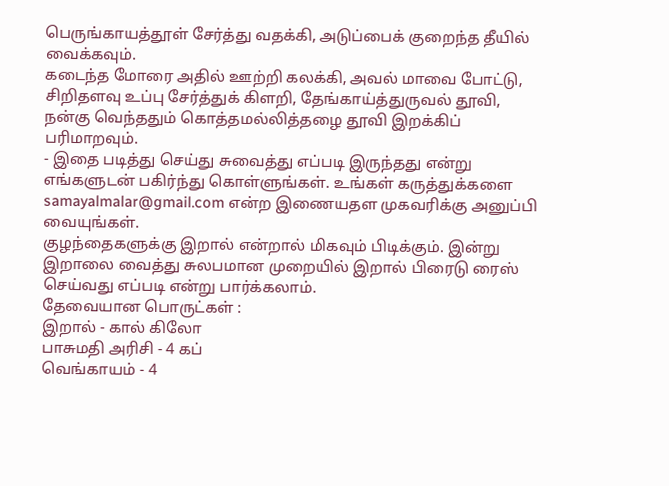பெருங்காயத்தூள் சேர்த்து வதக்கி, அடுப்பைக் குறைந்த தீயில் வைக்கவும்.
கடைந்த மோரை அதில் ஊற்றி கலக்கி, அவல் மாவை போட்டு, சிறிதளவு உப்பு சேர்த்துக் கிளறி, தேங்காய்த்துருவல் தூவி, நன்கு வெந்ததும் கொத்தமல்லித்தழை தூவி இறக்கிப் பரிமாறவும்.
- இதை படித்து செய்து சுவைத்து எப்படி இருந்தது என்று எங்களுடன் பகிர்ந்து கொள்ளுங்கள். உங்கள் கருத்துக்களை samayalmalar@gmail.com என்ற இணையதள முகவரிக்கு அனுப்பி வையுங்கள்.
குழந்தைகளுக்கு இறால் என்றால் மிகவும் பிடிக்கும். இன்று இறாலை வைத்து சுலபமான முறையில் இறால் பிரைடு ரைஸ் செய்வது எப்படி என்று பார்க்கலாம்.
தேவையான பொருட்கள் :
இறால் - கால் கிலோ
பாசுமதி அரிசி - 4 கப்
வெங்காயம் - 4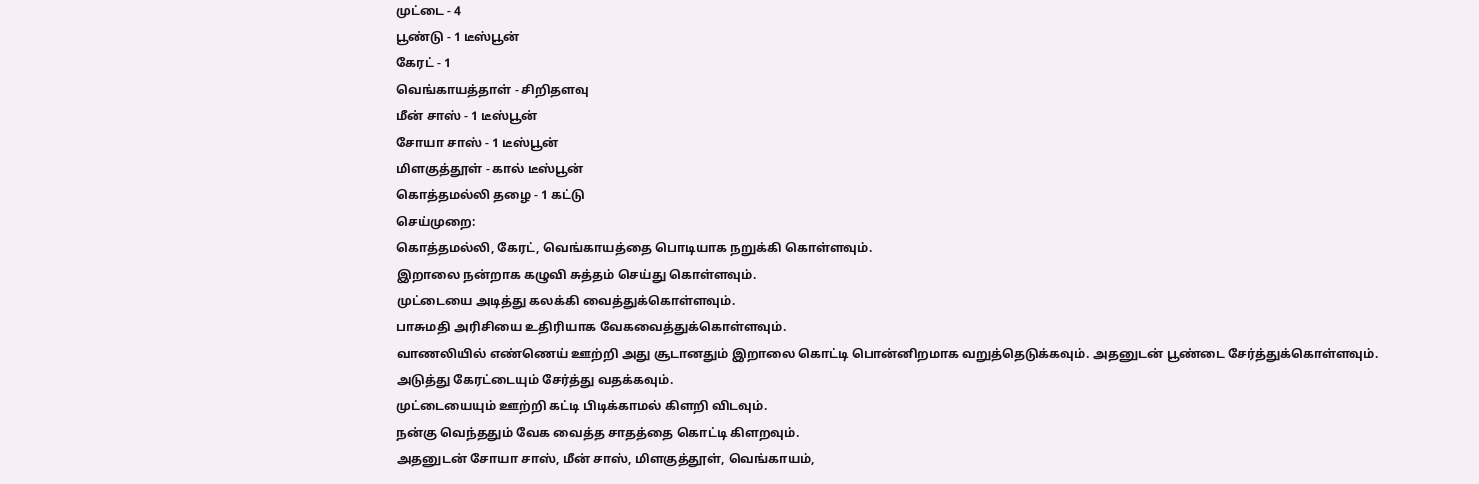முட்டை - 4
பூண்டு - 1 டீஸ்பூன்
கேரட் - 1
வெங்காயத்தாள் - சிறிதளவு
மீன் சாஸ் - 1 டீஸ்பூன்
சோயா சாஸ் - 1 டீஸ்பூன்
மிளகுத்தூள் - கால் டீஸ்பூன்
கொத்தமல்லி தழை - 1 கட்டு
செய்முறை:
கொத்தமல்லி, கேரட், வெங்காயத்தை பொடியாக நறுக்கி கொள்ளவும்.
இறாலை நன்றாக கழுவி சுத்தம் செய்து கொள்ளவும்.
முட்டையை அடித்து கலக்கி வைத்துக்கொள்ளவும்.
பாசுமதி அரிசியை உதிரியாக வேகவைத்துக்கொள்ளவும்.
வாணலியில் எண்ணெய் ஊற்றி அது சூடானதும் இறாலை கொட்டி பொன்னிறமாக வறுத்தெடுக்கவும். அதனுடன் பூண்டை சேர்த்துக்கொள்ளவும்.
அடுத்து கேரட்டையும் சேர்த்து வதக்கவும்.
முட்டையையும் ஊற்றி கட்டி பிடிக்காமல் கிளறி விடவும்.
நன்கு வெந்ததும் வேக வைத்த சாதத்தை கொட்டி கிளறவும்.
அதனுடன் சோயா சாஸ், மீன் சாஸ், மிளகுத்தூள், வெங்காயம்,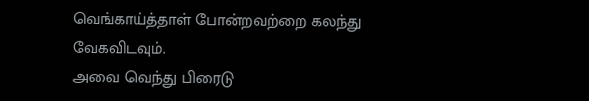வெங்காய்த்தாள் போன்றவற்றை கலந்து வேகவிடவும்.
அவை வெந்து பிரைடு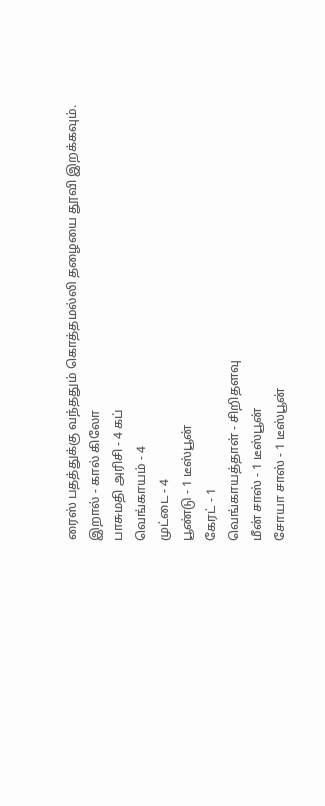ரைஸ் பதத்துக்கு வந்ததும் கொத்தமல்லி தழையை தூவி இறக்கவும்.
இறால் - கால் கிலோ
பாசுமதி அரிசி - 4 கப்
வெங்காயம் - 4
முட்டை - 4
பூண்டு - 1 டீஸ்பூன்
கேரட் - 1
வெங்காயத்தாள் - சிறிதளவு
மீன் சாஸ் - 1 டீஸ்பூன்
சோயா சாஸ் - 1 டீஸ்பூன்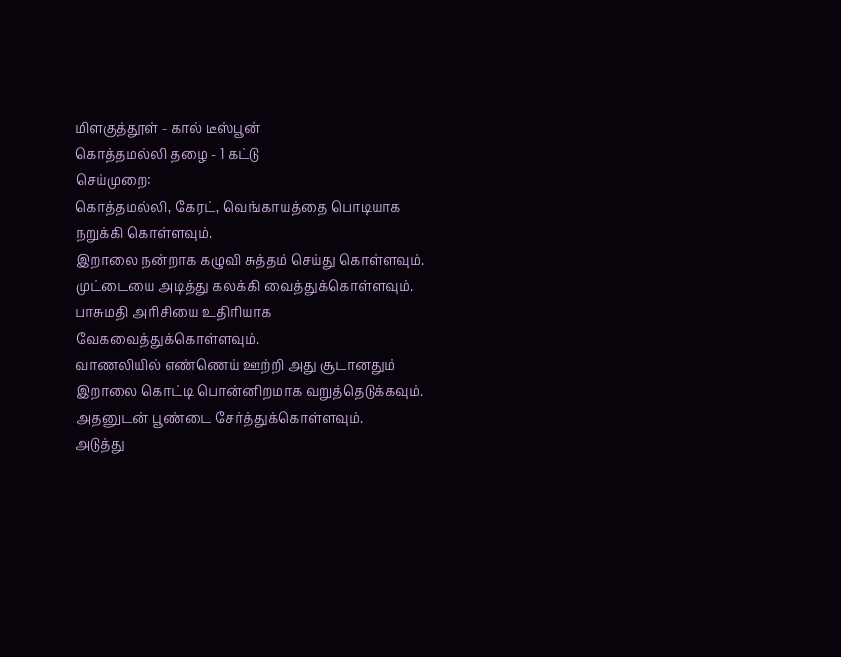மிளகுத்தூள் - கால் டீஸ்பூன்
கொத்தமல்லி தழை - 1 கட்டு
செய்முறை:
கொத்தமல்லி, கேரட், வெங்காயத்தை பொடியாக நறுக்கி கொள்ளவும்.
இறாலை நன்றாக கழுவி சுத்தம் செய்து கொள்ளவும்.
முட்டையை அடித்து கலக்கி வைத்துக்கொள்ளவும்.
பாசுமதி அரிசியை உதிரியாக வேகவைத்துக்கொள்ளவும்.
வாணலியில் எண்ணெய் ஊற்றி அது சூடானதும் இறாலை கொட்டி பொன்னிறமாக வறுத்தெடுக்கவும். அதனுடன் பூண்டை சேர்த்துக்கொள்ளவும்.
அடுத்து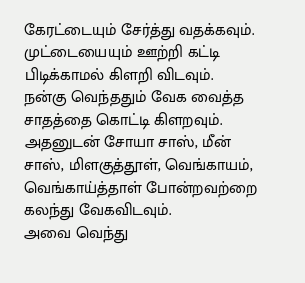கேரட்டையும் சேர்த்து வதக்கவும்.
முட்டையையும் ஊற்றி கட்டி பிடிக்காமல் கிளறி விடவும்.
நன்கு வெந்ததும் வேக வைத்த சாதத்தை கொட்டி கிளறவும்.
அதனுடன் சோயா சாஸ், மீன் சாஸ், மிளகுத்தூள், வெங்காயம், வெங்காய்த்தாள் போன்றவற்றை கலந்து வேகவிடவும்.
அவை வெந்து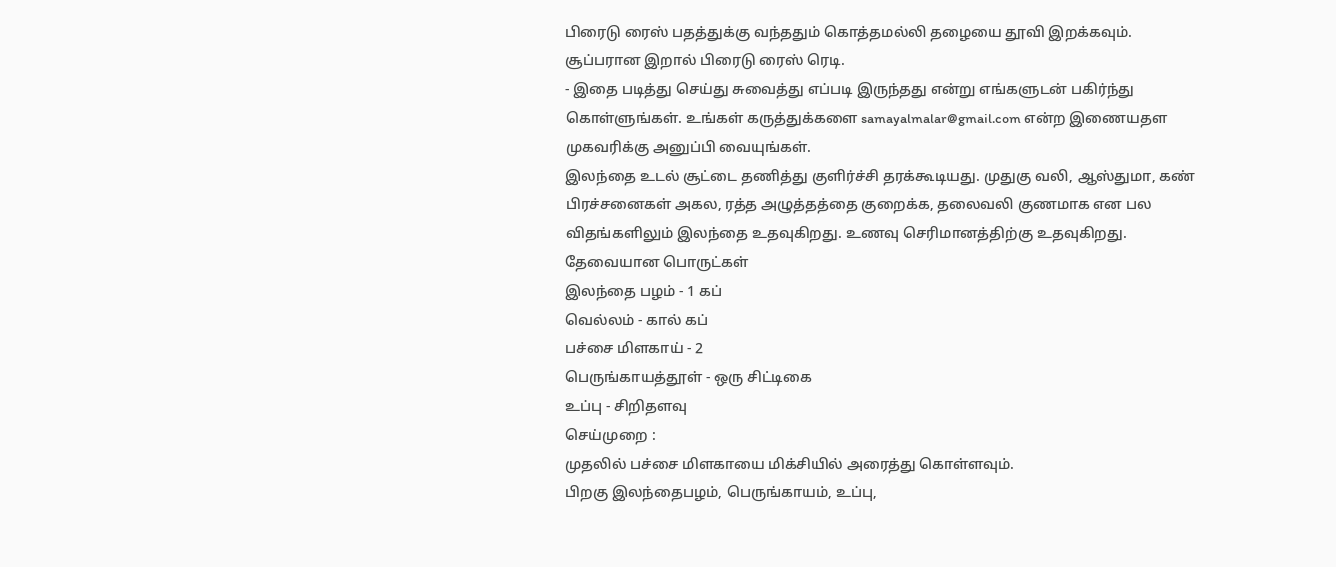பிரைடு ரைஸ் பதத்துக்கு வந்ததும் கொத்தமல்லி தழையை தூவி இறக்கவும்.
சூப்பரான இறால் பிரைடு ரைஸ் ரெடி.
- இதை படித்து செய்து சுவைத்து எப்படி இருந்தது என்று எங்களுடன் பகிர்ந்து கொள்ளுங்கள். உங்கள் கருத்துக்களை samayalmalar@gmail.com என்ற இணையதள முகவரிக்கு அனுப்பி வையுங்கள்.
இலந்தை உடல் சூட்டை தணித்து குளிர்ச்சி தரக்கூடியது. முதுகு வலி, ஆஸ்துமா, கண் பிரச்சனைகள் அகல, ரத்த அழுத்தத்தை குறைக்க, தலைவலி குணமாக என பல விதங்களிலும் இலந்தை உதவுகிறது. உணவு செரிமானத்திற்கு உதவுகிறது.
தேவையான பொருட்கள்
இலந்தை பழம் - 1 கப்
வெல்லம் - கால் கப்
பச்சை மிளகாய் - 2
பெருங்காயத்தூள் - ஒரு சிட்டிகை
உப்பு - சிறிதளவு
செய்முறை :
முதலில் பச்சை மிளகாயை மிக்சியில் அரைத்து கொள்ளவும்.
பிறகு இலந்தைபழம், பெருங்காயம், உப்பு,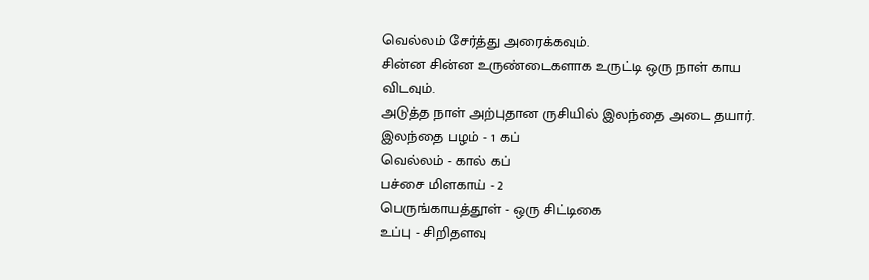வெல்லம் சேர்த்து அரைக்கவும்.
சின்ன சின்ன உருண்டைகளாக உருட்டி ஒரு நாள் காய விடவும்.
அடுத்த நாள் அற்புதான ருசியில் இலந்தை அடை தயார்.
இலந்தை பழம் - 1 கப்
வெல்லம் - கால் கப்
பச்சை மிளகாய் - 2
பெருங்காயத்தூள் - ஒரு சிட்டிகை
உப்பு - சிறிதளவு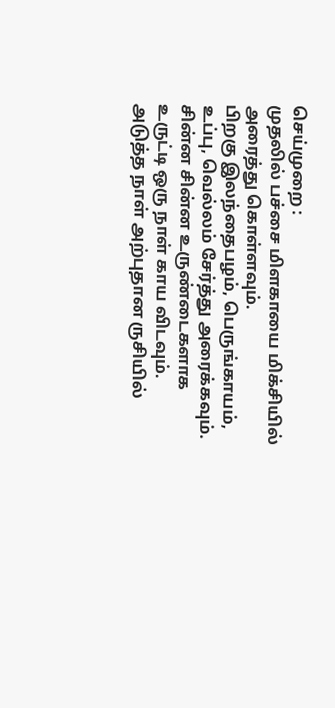செய்முறை :
முதலில் பச்சை மிளகாயை மிக்சியில் அரைத்து கொள்ளவும்.
பிறகு இலந்தைபழம், பெருங்காயம், உப்பு, வெல்லம் சேர்த்து அரைக்கவும்.
சின்ன சின்ன உருண்டைகளாக உருட்டி ஒரு நாள் காய விடவும்.
அடுத்த நாள் அற்புதான ருசியில்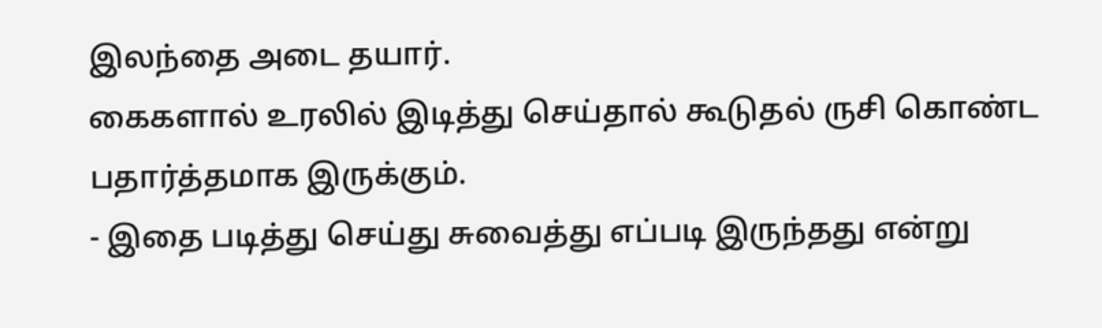இலந்தை அடை தயார்.
கைகளால் உரலில் இடித்து செய்தால் கூடுதல் ருசி கொண்ட பதார்த்தமாக இருக்கும்.
- இதை படித்து செய்து சுவைத்து எப்படி இருந்தது என்று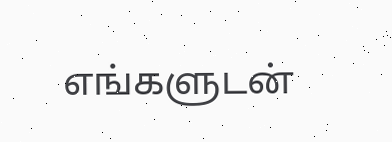எங்களுடன்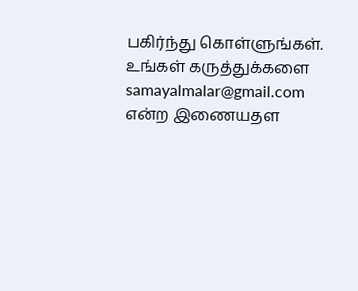பகிர்ந்து கொள்ளுங்கள். உங்கள் கருத்துக்களை samayalmalar@gmail.com என்ற இணையதள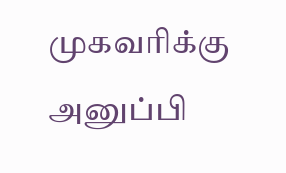முகவரிக்கு அனுப்பி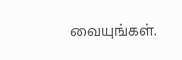வையுங்கள்.